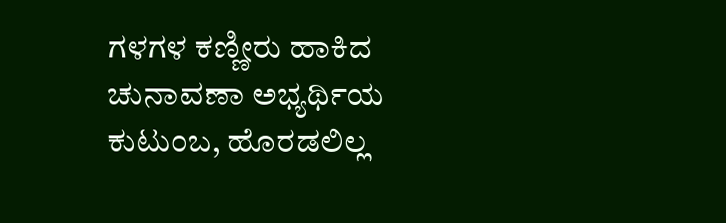ಗಳಗಳ ಕಣ್ಣೀರು ಹಾಕಿದ ಚುನಾವಣಾ ಅಭ್ಯರ್ಥಿಯ ಕುಟುಂಬ, ಹೊರಡಲಿಲ್ಲ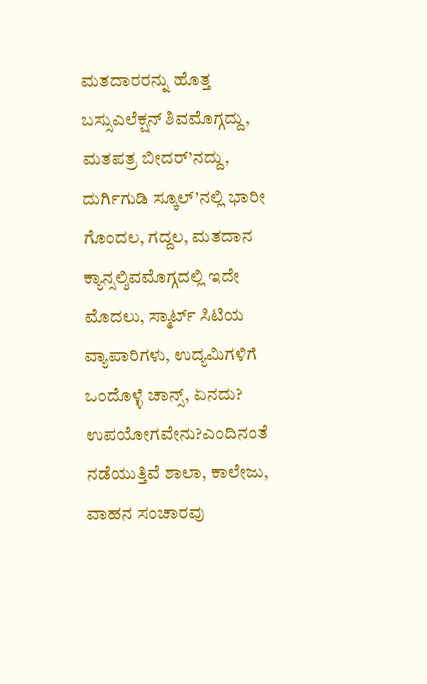ಮತದಾರರನ್ನು ಹೊತ್ತ ಬಸ್ಸುಎಲೆಕ್ಷನ್ ಶಿವಮೊಗ್ಗದ್ದು, ಮತಪತ್ರ ಬೀದರ್’ನದ್ದು, ದುರ್ಗಿಗುಡಿ ಸ್ಕೂಲ್’ನಲ್ಲಿ ಭಾರೀ ಗೊಂದಲ, ಗದ್ದಲ, ಮತದಾನ ಕ್ಯಾನ್ಸಲ್ಶಿವಮೊಗ್ಗದಲ್ಲಿ ಇದೇ ಮೊದಲು, ಸ್ಮಾರ್ಟ್ ಸಿಟಿಯ ವ್ಯಾಪಾರಿಗಳು, ಉದ್ಯಮಿಗಳಿಗೆ ಒಂದೊಳ್ಳೆ ಚಾನ್ಸ್, ಏನದು? ಉಪಯೋಗವೇನು?ಎಂದಿನಂತೆ ನಡೆಯುತ್ತಿವೆ ಶಾಲಾ, ಕಾಲೇಜು, ವಾಹನ ಸಂಚಾರವು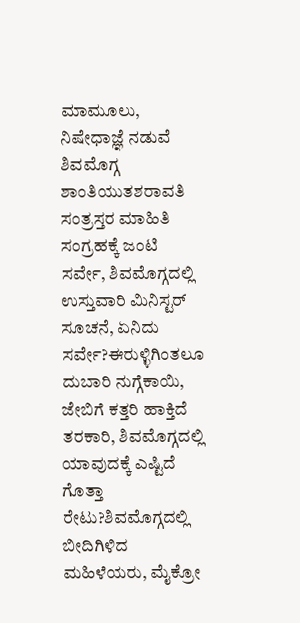ಮಾಮೂಲು, ನಿಷೇಧಾಜ್ಞೆ ನಡುವೆ ಶಿವಮೊಗ್ಗ ಶಾಂತಿಯುತಶರಾವತಿ ಸಂತ್ರಸ್ತರ ಮಾಹಿತಿ ಸಂಗ್ರಹಕ್ಕೆ ಜಂಟಿ ಸರ್ವೇ, ಶಿವಮೊಗ್ಗದಲ್ಲಿ ಉಸ್ತುವಾರಿ ಮಿನಿಸ್ಟರ್ ಸೂಚನೆ, ಏನಿದು ಸರ್ವೇ?ಈರುಳ್ಳಿಗಿಂತಲೂ ದುಬಾರಿ ನುಗ್ಗೆಕಾಯಿ, ಜೇಬಿಗೆ ಕತ್ತರಿ ಹಾಕ್ತಿದೆ ತರಕಾರಿ, ಶಿವಮೊಗ್ಗದಲ್ಲಿ ಯಾವುದಕ್ಕೆ ಎಷ್ಟಿದೆ ಗೊತ್ತಾ ರೇಟು?ಶಿವಮೊಗ್ಗದಲ್ಲಿ ಬೀದಿಗಿಳಿದ ಮಹಿಳೆಯರು, ಮೈಕ್ರೋ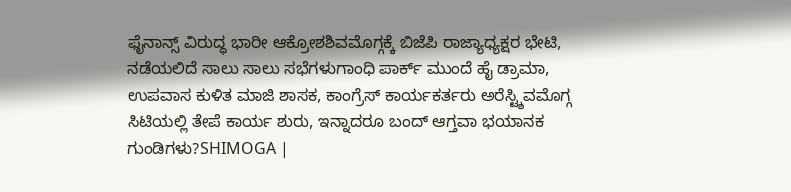ಫೈನಾನ್ಸ್ ವಿರುದ್ಧ ಭಾರೀ ಆಕ್ರೋಶಶಿವಮೊಗ್ಗಕ್ಕೆ ಬಿಜೆಪಿ ರಾಜ್ಯಾಧ್ಯಕ್ಷರ ಭೇಟಿ, ನಡೆಯಲಿದೆ ಸಾಲು ಸಾಲು ಸಭೆಗಳುಗಾಂಧಿ ಪಾರ್ಕ್ ಮುಂದೆ ಹೈ ಡ್ರಾಮಾ, ಉಪವಾಸ ಕುಳಿತ ಮಾಜಿ ಶಾಸಕ, ಕಾಂಗ್ರೆಸ್ ಕಾರ್ಯಕರ್ತರು ಅರೆಸ್ಟ್ಶಿವಮೊಗ್ಗ ಸಿಟಿಯಲ್ಲಿ ತೇಪೆ ಕಾರ್ಯ ಶುರು, ಇನ್ನಾದರೂ ಬಂದ್ ಆಗ್ತವಾ ಭಯಾನಕ ಗುಂಡಿಗಳು?SHIMOGA |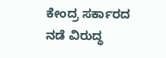ಕೇಂದ್ರ ಸರ್ಕಾರದ ನಡೆ ವಿರುದ್ಧ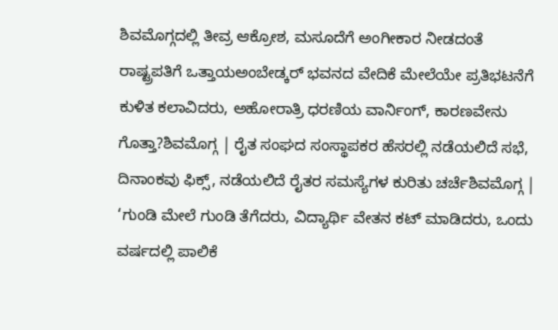ಶಿವಮೊಗ್ಗದಲ್ಲಿ ತೀವ್ರ ಆಕ್ರೋಶ, ಮಸೂದೆಗೆ ಅಂಗೀಕಾರ ನೀಡದಂತೆ ರಾಷ್ಟ್ರಪತಿಗೆ ಒತ್ತಾಯಅಂಬೇಡ್ಕರ್ ಭವನದ ವೇದಿಕೆ ಮೇಲೆಯೇ ಪ್ರತಿಭಟನೆಗೆ ಕುಳಿತ ಕಲಾವಿದರು, ಅಹೋರಾತ್ರಿ ಧರಣಿಯ ವಾರ್ನಿಂಗ್, ಕಾರಣವೇನು ಗೊತ್ತಾ?ಶಿವಮೊಗ್ಗ | ರೈತ ಸಂಘದ ಸಂಸ್ಥಾಪಕರ ಹೆಸರಲ್ಲಿ ನಡೆಯಲಿದೆ ಸಭೆ, ದಿನಾಂಕವು ಫಿಕ್ಸ್, ನಡೆಯಲಿದೆ ರೈತರ ಸಮಸ್ಯೆಗಳ ಕುರಿತು ಚರ್ಚೆಶಿವಮೊಗ್ಗ | ‘ಗುಂಡಿ ಮೇಲೆ ಗುಂಡಿ ತೆಗೆದರು, ವಿದ್ಯಾರ್ಥಿ ವೇತನ ಕಟ್ ಮಾಡಿದರು, ಒಂದು ವರ್ಷದಲ್ಲಿ ಪಾಲಿಕೆ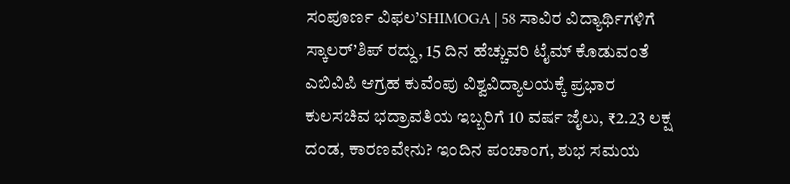ಸಂಪೂರ್ಣ ವಿಫಲ’SHIMOGA | 58 ಸಾವಿರ ವಿದ್ಯಾರ್ಥಿಗಳಿಗೆ ಸ್ಕಾಲರ್’ಶಿಪ್ ರದ್ದು, 15 ದಿನ ಹೆಚ್ಚುವರಿ ಟೈಮ್ ಕೊಡುವಂತೆ ಎಬಿವಿಪಿ ಆಗ್ರಹ ಕುವೆಂಪು ವಿಶ್ವವಿದ್ಯಾಲಯಕ್ಕೆ ಪ್ರಭಾರ ಕುಲಸಚಿವ ಭದ್ರಾವತಿಯ ಇಬ್ಬರಿಗೆ 10 ವರ್ಷ ಜೈಲು, ₹2.23 ಲಕ್ಷ ದಂಡ, ಕಾರಣವೇನು? ಇಂದಿನ ಪಂಚಾಂಗ, ಶುಭ ಸಮಯ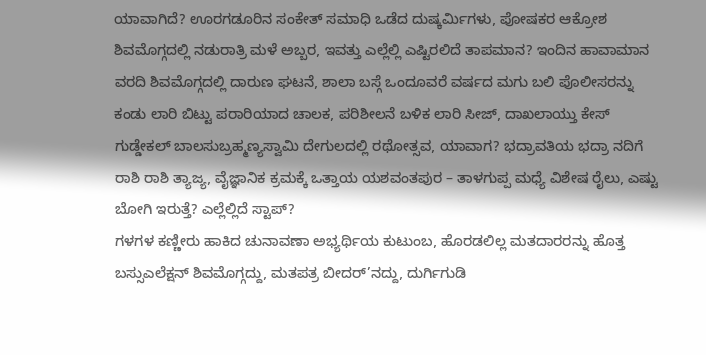ಯಾವಾಗಿದೆ? ಊರಗಡೂರಿನ ಸಂಕೇತ್ ಸಮಾಧಿ ಒಡೆದ ದುಷ್ಕರ್ಮಿಗಳು, ಪೋಷಕರ ಆಕ್ರೋಶ ಶಿವಮೊಗ್ಗದಲ್ಲಿ ನಡುರಾತ್ರಿ ಮಳೆ ಅಬ್ಬರ, ಇವತ್ತು ಎಲ್ಲೆಲ್ಲಿ ಎಷ್ಟಿರಲಿದೆ ತಾಪಮಾನ? ಇಂದಿನ ಹಾವಾಮಾನ ವರದಿ ಶಿವಮೊಗ್ಗದಲ್ಲಿ ದಾರುಣ ಘಟನೆ, ಶಾಲಾ ಬಸ್ಗೆ ಒಂದೂವರೆ ವರ್ಷದ ಮಗು ಬಲಿ ಪೊಲೀಸರನ್ನು ಕಂಡು ಲಾರಿ ಬಿಟ್ಟು ಪರಾರಿಯಾದ ಚಾಲಕ, ಪರಿಶೀಲನೆ ಬಳಿಕ ಲಾರಿ ಸೀಜ್, ದಾಖಲಾಯ್ತು ಕೇಸ್ ಗುಡ್ಡೇಕಲ್ ಬಾಲಸುಬ್ರಹ್ಮಣ್ಯಸ್ವಾಮಿ ದೇಗುಲದಲ್ಲಿ ರಥೋತ್ಸವ, ಯಾವಾಗ? ಭದ್ರಾವತಿಯ ಭದ್ರಾ ನದಿಗೆ ರಾಶಿ ರಾಶಿ ತ್ಯಾಜ್ಯ, ವೈಜ್ಞಾನಿಕ ಕ್ರಮಕ್ಕೆ ಒತ್ತಾಯ ಯಶವಂತಪುರ – ತಾಳಗುಪ್ಪ ಮಧ್ಯೆ ವಿಶೇಷ ರೈಲು, ಎಷ್ಟು ಬೋಗಿ ಇರುತ್ತೆ? ಎಲ್ಲೆಲ್ಲಿದೆ ಸ್ಟಾಪ್?
ಗಳಗಳ ಕಣ್ಣೀರು ಹಾಕಿದ ಚುನಾವಣಾ ಅಭ್ಯರ್ಥಿಯ ಕುಟುಂಬ, ಹೊರಡಲಿಲ್ಲ ಮತದಾರರನ್ನು ಹೊತ್ತ ಬಸ್ಸುಎಲೆಕ್ಷನ್ ಶಿವಮೊಗ್ಗದ್ದು, ಮತಪತ್ರ ಬೀದರ್’ನದ್ದು, ದುರ್ಗಿಗುಡಿ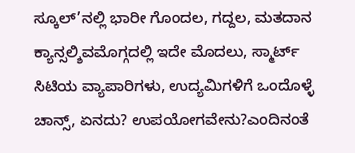ಸ್ಕೂಲ್’ನಲ್ಲಿ ಭಾರೀ ಗೊಂದಲ, ಗದ್ದಲ, ಮತದಾನ ಕ್ಯಾನ್ಸಲ್ಶಿವಮೊಗ್ಗದಲ್ಲಿ ಇದೇ ಮೊದಲು, ಸ್ಮಾರ್ಟ್ ಸಿಟಿಯ ವ್ಯಾಪಾರಿಗಳು, ಉದ್ಯಮಿಗಳಿಗೆ ಒಂದೊಳ್ಳೆ ಚಾನ್ಸ್, ಏನದು? ಉಪಯೋಗವೇನು?ಎಂದಿನಂತೆ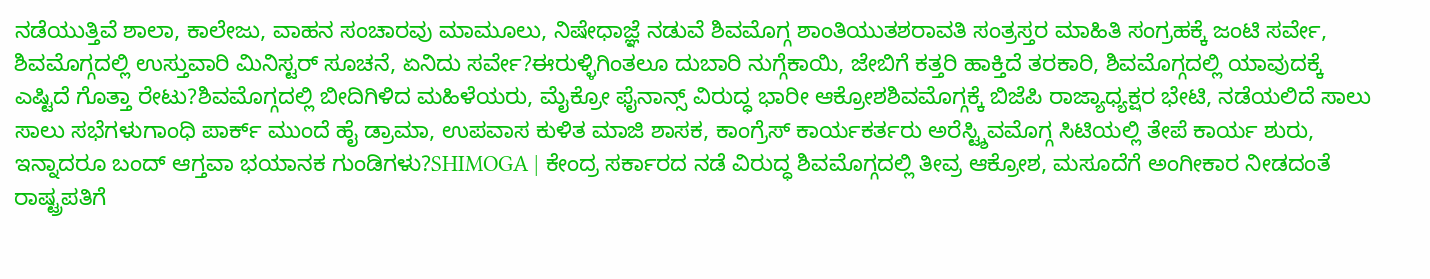ನಡೆಯುತ್ತಿವೆ ಶಾಲಾ, ಕಾಲೇಜು, ವಾಹನ ಸಂಚಾರವು ಮಾಮೂಲು, ನಿಷೇಧಾಜ್ಞೆ ನಡುವೆ ಶಿವಮೊಗ್ಗ ಶಾಂತಿಯುತಶರಾವತಿ ಸಂತ್ರಸ್ತರ ಮಾಹಿತಿ ಸಂಗ್ರಹಕ್ಕೆ ಜಂಟಿ ಸರ್ವೇ, ಶಿವಮೊಗ್ಗದಲ್ಲಿ ಉಸ್ತುವಾರಿ ಮಿನಿಸ್ಟರ್ ಸೂಚನೆ, ಏನಿದು ಸರ್ವೇ?ಈರುಳ್ಳಿಗಿಂತಲೂ ದುಬಾರಿ ನುಗ್ಗೆಕಾಯಿ, ಜೇಬಿಗೆ ಕತ್ತರಿ ಹಾಕ್ತಿದೆ ತರಕಾರಿ, ಶಿವಮೊಗ್ಗದಲ್ಲಿ ಯಾವುದಕ್ಕೆ ಎಷ್ಟಿದೆ ಗೊತ್ತಾ ರೇಟು?ಶಿವಮೊಗ್ಗದಲ್ಲಿ ಬೀದಿಗಿಳಿದ ಮಹಿಳೆಯರು, ಮೈಕ್ರೋ ಫೈನಾನ್ಸ್ ವಿರುದ್ಧ ಭಾರೀ ಆಕ್ರೋಶಶಿವಮೊಗ್ಗಕ್ಕೆ ಬಿಜೆಪಿ ರಾಜ್ಯಾಧ್ಯಕ್ಷರ ಭೇಟಿ, ನಡೆಯಲಿದೆ ಸಾಲು ಸಾಲು ಸಭೆಗಳುಗಾಂಧಿ ಪಾರ್ಕ್ ಮುಂದೆ ಹೈ ಡ್ರಾಮಾ, ಉಪವಾಸ ಕುಳಿತ ಮಾಜಿ ಶಾಸಕ, ಕಾಂಗ್ರೆಸ್ ಕಾರ್ಯಕರ್ತರು ಅರೆಸ್ಟ್ಶಿವಮೊಗ್ಗ ಸಿಟಿಯಲ್ಲಿ ತೇಪೆ ಕಾರ್ಯ ಶುರು, ಇನ್ನಾದರೂ ಬಂದ್ ಆಗ್ತವಾ ಭಯಾನಕ ಗುಂಡಿಗಳು?SHIMOGA | ಕೇಂದ್ರ ಸರ್ಕಾರದ ನಡೆ ವಿರುದ್ಧ ಶಿವಮೊಗ್ಗದಲ್ಲಿ ತೀವ್ರ ಆಕ್ರೋಶ, ಮಸೂದೆಗೆ ಅಂಗೀಕಾರ ನೀಡದಂತೆ ರಾಷ್ಟ್ರಪತಿಗೆ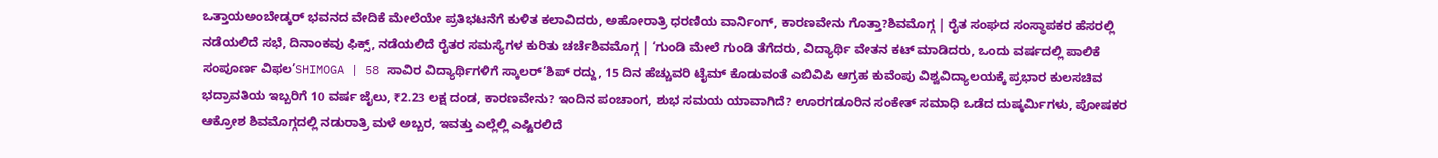ಒತ್ತಾಯಅಂಬೇಡ್ಕರ್ ಭವನದ ವೇದಿಕೆ ಮೇಲೆಯೇ ಪ್ರತಿಭಟನೆಗೆ ಕುಳಿತ ಕಲಾವಿದರು, ಅಹೋರಾತ್ರಿ ಧರಣಿಯ ವಾರ್ನಿಂಗ್, ಕಾರಣವೇನು ಗೊತ್ತಾ?ಶಿವಮೊಗ್ಗ | ರೈತ ಸಂಘದ ಸಂಸ್ಥಾಪಕರ ಹೆಸರಲ್ಲಿ ನಡೆಯಲಿದೆ ಸಭೆ, ದಿನಾಂಕವು ಫಿಕ್ಸ್, ನಡೆಯಲಿದೆ ರೈತರ ಸಮಸ್ಯೆಗಳ ಕುರಿತು ಚರ್ಚೆಶಿವಮೊಗ್ಗ | ‘ಗುಂಡಿ ಮೇಲೆ ಗುಂಡಿ ತೆಗೆದರು, ವಿದ್ಯಾರ್ಥಿ ವೇತನ ಕಟ್ ಮಾಡಿದರು, ಒಂದು ವರ್ಷದಲ್ಲಿ ಪಾಲಿಕೆ ಸಂಪೂರ್ಣ ವಿಫಲ’SHIMOGA | 58 ಸಾವಿರ ವಿದ್ಯಾರ್ಥಿಗಳಿಗೆ ಸ್ಕಾಲರ್’ಶಿಪ್ ರದ್ದು, 15 ದಿನ ಹೆಚ್ಚುವರಿ ಟೈಮ್ ಕೊಡುವಂತೆ ಎಬಿವಿಪಿ ಆಗ್ರಹ ಕುವೆಂಪು ವಿಶ್ವವಿದ್ಯಾಲಯಕ್ಕೆ ಪ್ರಭಾರ ಕುಲಸಚಿವ ಭದ್ರಾವತಿಯ ಇಬ್ಬರಿಗೆ 10 ವರ್ಷ ಜೈಲು, ₹2.23 ಲಕ್ಷ ದಂಡ, ಕಾರಣವೇನು? ಇಂದಿನ ಪಂಚಾಂಗ, ಶುಭ ಸಮಯ ಯಾವಾಗಿದೆ? ಊರಗಡೂರಿನ ಸಂಕೇತ್ ಸಮಾಧಿ ಒಡೆದ ದುಷ್ಕರ್ಮಿಗಳು, ಪೋಷಕರ ಆಕ್ರೋಶ ಶಿವಮೊಗ್ಗದಲ್ಲಿ ನಡುರಾತ್ರಿ ಮಳೆ ಅಬ್ಬರ, ಇವತ್ತು ಎಲ್ಲೆಲ್ಲಿ ಎಷ್ಟಿರಲಿದೆ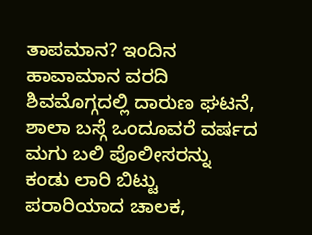ತಾಪಮಾನ? ಇಂದಿನ ಹಾವಾಮಾನ ವರದಿ ಶಿವಮೊಗ್ಗದಲ್ಲಿ ದಾರುಣ ಘಟನೆ, ಶಾಲಾ ಬಸ್ಗೆ ಒಂದೂವರೆ ವರ್ಷದ ಮಗು ಬಲಿ ಪೊಲೀಸರನ್ನು ಕಂಡು ಲಾರಿ ಬಿಟ್ಟು ಪರಾರಿಯಾದ ಚಾಲಕ,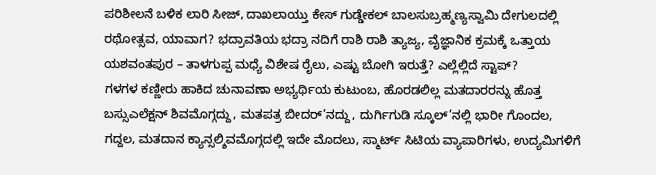ಪರಿಶೀಲನೆ ಬಳಿಕ ಲಾರಿ ಸೀಜ್, ದಾಖಲಾಯ್ತು ಕೇಸ್ ಗುಡ್ಡೇಕಲ್ ಬಾಲಸುಬ್ರಹ್ಮಣ್ಯಸ್ವಾಮಿ ದೇಗುಲದಲ್ಲಿ ರಥೋತ್ಸವ, ಯಾವಾಗ? ಭದ್ರಾವತಿಯ ಭದ್ರಾ ನದಿಗೆ ರಾಶಿ ರಾಶಿ ತ್ಯಾಜ್ಯ, ವೈಜ್ಞಾನಿಕ ಕ್ರಮಕ್ಕೆ ಒತ್ತಾಯ ಯಶವಂತಪುರ – ತಾಳಗುಪ್ಪ ಮಧ್ಯೆ ವಿಶೇಷ ರೈಲು, ಎಷ್ಟು ಬೋಗಿ ಇರುತ್ತೆ? ಎಲ್ಲೆಲ್ಲಿದೆ ಸ್ಟಾಪ್?
ಗಳಗಳ ಕಣ್ಣೀರು ಹಾಕಿದ ಚುನಾವಣಾ ಅಭ್ಯರ್ಥಿಯ ಕುಟುಂಬ, ಹೊರಡಲಿಲ್ಲ ಮತದಾರರನ್ನು ಹೊತ್ತ ಬಸ್ಸುಎಲೆಕ್ಷನ್ ಶಿವಮೊಗ್ಗದ್ದು, ಮತಪತ್ರ ಬೀದರ್’ನದ್ದು, ದುರ್ಗಿಗುಡಿ ಸ್ಕೂಲ್’ನಲ್ಲಿ ಭಾರೀ ಗೊಂದಲ, ಗದ್ದಲ, ಮತದಾನ ಕ್ಯಾನ್ಸಲ್ಶಿವಮೊಗ್ಗದಲ್ಲಿ ಇದೇ ಮೊದಲು, ಸ್ಮಾರ್ಟ್ ಸಿಟಿಯ ವ್ಯಾಪಾರಿಗಳು, ಉದ್ಯಮಿಗಳಿಗೆ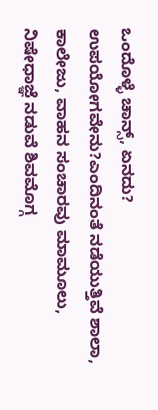ಒಂದೊಳ್ಳೆ ಚಾನ್ಸ್, ಏನದು? ಉಪಯೋಗವೇನು?ಎಂದಿನಂತೆ ನಡೆಯುತ್ತಿವೆ ಶಾಲಾ, ಕಾಲೇಜು, ವಾಹನ ಸಂಚಾರವು ಮಾಮೂಲು, ನಿಷೇಧಾಜ್ಞೆ ನಡುವೆ ಶಿವಮೊಗ್ಗ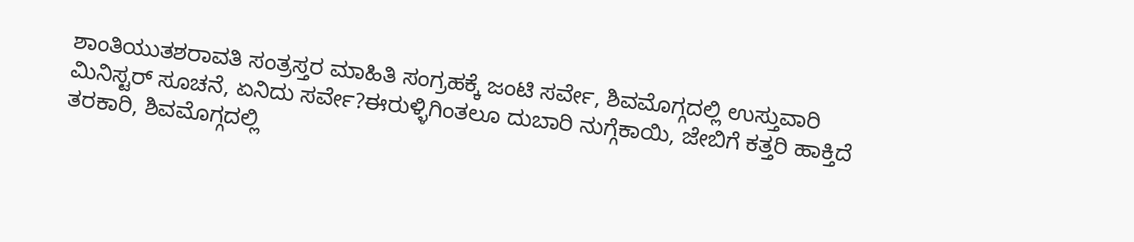ಶಾಂತಿಯುತಶರಾವತಿ ಸಂತ್ರಸ್ತರ ಮಾಹಿತಿ ಸಂಗ್ರಹಕ್ಕೆ ಜಂಟಿ ಸರ್ವೇ, ಶಿವಮೊಗ್ಗದಲ್ಲಿ ಉಸ್ತುವಾರಿ ಮಿನಿಸ್ಟರ್ ಸೂಚನೆ, ಏನಿದು ಸರ್ವೇ?ಈರುಳ್ಳಿಗಿಂತಲೂ ದುಬಾರಿ ನುಗ್ಗೆಕಾಯಿ, ಜೇಬಿಗೆ ಕತ್ತರಿ ಹಾಕ್ತಿದೆ ತರಕಾರಿ, ಶಿವಮೊಗ್ಗದಲ್ಲಿ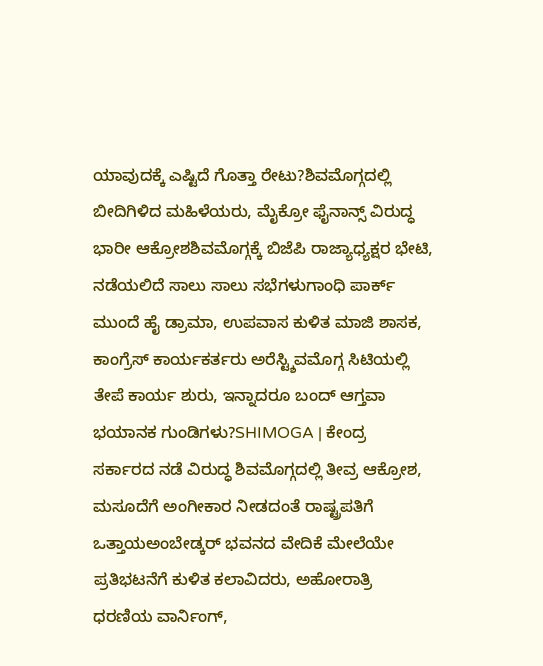ಯಾವುದಕ್ಕೆ ಎಷ್ಟಿದೆ ಗೊತ್ತಾ ರೇಟು?ಶಿವಮೊಗ್ಗದಲ್ಲಿ ಬೀದಿಗಿಳಿದ ಮಹಿಳೆಯರು, ಮೈಕ್ರೋ ಫೈನಾನ್ಸ್ ವಿರುದ್ಧ ಭಾರೀ ಆಕ್ರೋಶಶಿವಮೊಗ್ಗಕ್ಕೆ ಬಿಜೆಪಿ ರಾಜ್ಯಾಧ್ಯಕ್ಷರ ಭೇಟಿ, ನಡೆಯಲಿದೆ ಸಾಲು ಸಾಲು ಸಭೆಗಳುಗಾಂಧಿ ಪಾರ್ಕ್ ಮುಂದೆ ಹೈ ಡ್ರಾಮಾ, ಉಪವಾಸ ಕುಳಿತ ಮಾಜಿ ಶಾಸಕ, ಕಾಂಗ್ರೆಸ್ ಕಾರ್ಯಕರ್ತರು ಅರೆಸ್ಟ್ಶಿವಮೊಗ್ಗ ಸಿಟಿಯಲ್ಲಿ ತೇಪೆ ಕಾರ್ಯ ಶುರು, ಇನ್ನಾದರೂ ಬಂದ್ ಆಗ್ತವಾ ಭಯಾನಕ ಗುಂಡಿಗಳು?SHIMOGA | ಕೇಂದ್ರ ಸರ್ಕಾರದ ನಡೆ ವಿರುದ್ಧ ಶಿವಮೊಗ್ಗದಲ್ಲಿ ತೀವ್ರ ಆಕ್ರೋಶ, ಮಸೂದೆಗೆ ಅಂಗೀಕಾರ ನೀಡದಂತೆ ರಾಷ್ಟ್ರಪತಿಗೆ ಒತ್ತಾಯಅಂಬೇಡ್ಕರ್ ಭವನದ ವೇದಿಕೆ ಮೇಲೆಯೇ ಪ್ರತಿಭಟನೆಗೆ ಕುಳಿತ ಕಲಾವಿದರು, ಅಹೋರಾತ್ರಿ ಧರಣಿಯ ವಾರ್ನಿಂಗ್,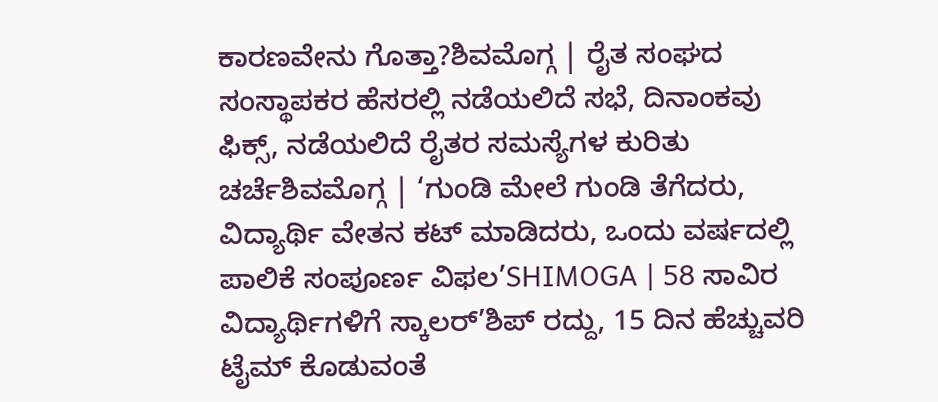ಕಾರಣವೇನು ಗೊತ್ತಾ?ಶಿವಮೊಗ್ಗ | ರೈತ ಸಂಘದ ಸಂಸ್ಥಾಪಕರ ಹೆಸರಲ್ಲಿ ನಡೆಯಲಿದೆ ಸಭೆ, ದಿನಾಂಕವು ಫಿಕ್ಸ್, ನಡೆಯಲಿದೆ ರೈತರ ಸಮಸ್ಯೆಗಳ ಕುರಿತು ಚರ್ಚೆಶಿವಮೊಗ್ಗ | ‘ಗುಂಡಿ ಮೇಲೆ ಗುಂಡಿ ತೆಗೆದರು, ವಿದ್ಯಾರ್ಥಿ ವೇತನ ಕಟ್ ಮಾಡಿದರು, ಒಂದು ವರ್ಷದಲ್ಲಿ ಪಾಲಿಕೆ ಸಂಪೂರ್ಣ ವಿಫಲ’SHIMOGA | 58 ಸಾವಿರ ವಿದ್ಯಾರ್ಥಿಗಳಿಗೆ ಸ್ಕಾಲರ್’ಶಿಪ್ ರದ್ದು, 15 ದಿನ ಹೆಚ್ಚುವರಿ ಟೈಮ್ ಕೊಡುವಂತೆ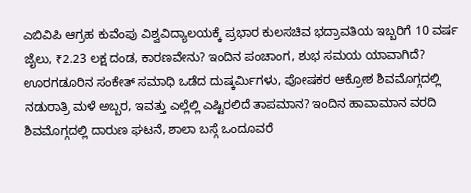ಎಬಿವಿಪಿ ಆಗ್ರಹ ಕುವೆಂಪು ವಿಶ್ವವಿದ್ಯಾಲಯಕ್ಕೆ ಪ್ರಭಾರ ಕುಲಸಚಿವ ಭದ್ರಾವತಿಯ ಇಬ್ಬರಿಗೆ 10 ವರ್ಷ ಜೈಲು, ₹2.23 ಲಕ್ಷ ದಂಡ, ಕಾರಣವೇನು? ಇಂದಿನ ಪಂಚಾಂಗ, ಶುಭ ಸಮಯ ಯಾವಾಗಿದೆ? ಊರಗಡೂರಿನ ಸಂಕೇತ್ ಸಮಾಧಿ ಒಡೆದ ದುಷ್ಕರ್ಮಿಗಳು, ಪೋಷಕರ ಆಕ್ರೋಶ ಶಿವಮೊಗ್ಗದಲ್ಲಿ ನಡುರಾತ್ರಿ ಮಳೆ ಅಬ್ಬರ, ಇವತ್ತು ಎಲ್ಲೆಲ್ಲಿ ಎಷ್ಟಿರಲಿದೆ ತಾಪಮಾನ? ಇಂದಿನ ಹಾವಾಮಾನ ವರದಿ ಶಿವಮೊಗ್ಗದಲ್ಲಿ ದಾರುಣ ಘಟನೆ, ಶಾಲಾ ಬಸ್ಗೆ ಒಂದೂವರೆ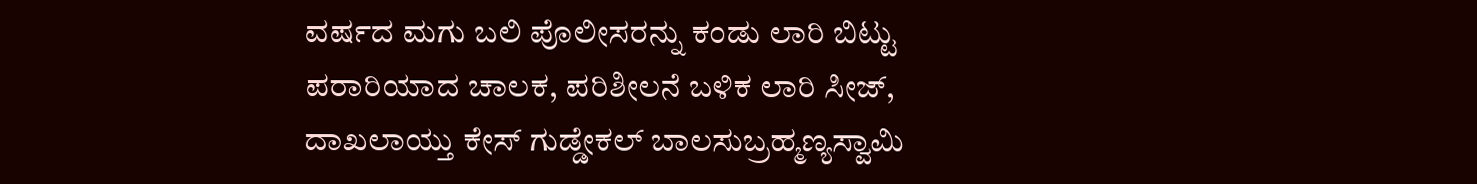ವರ್ಷದ ಮಗು ಬಲಿ ಪೊಲೀಸರನ್ನು ಕಂಡು ಲಾರಿ ಬಿಟ್ಟು ಪರಾರಿಯಾದ ಚಾಲಕ, ಪರಿಶೀಲನೆ ಬಳಿಕ ಲಾರಿ ಸೀಜ್, ದಾಖಲಾಯ್ತು ಕೇಸ್ ಗುಡ್ಡೇಕಲ್ ಬಾಲಸುಬ್ರಹ್ಮಣ್ಯಸ್ವಾಮಿ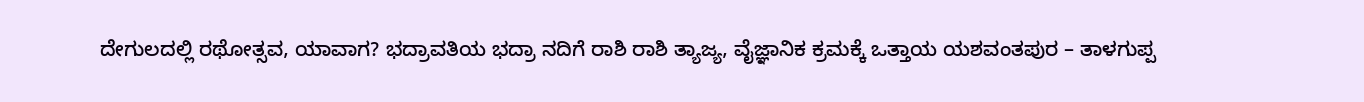ದೇಗುಲದಲ್ಲಿ ರಥೋತ್ಸವ, ಯಾವಾಗ? ಭದ್ರಾವತಿಯ ಭದ್ರಾ ನದಿಗೆ ರಾಶಿ ರಾಶಿ ತ್ಯಾಜ್ಯ, ವೈಜ್ಞಾನಿಕ ಕ್ರಮಕ್ಕೆ ಒತ್ತಾಯ ಯಶವಂತಪುರ – ತಾಳಗುಪ್ಪ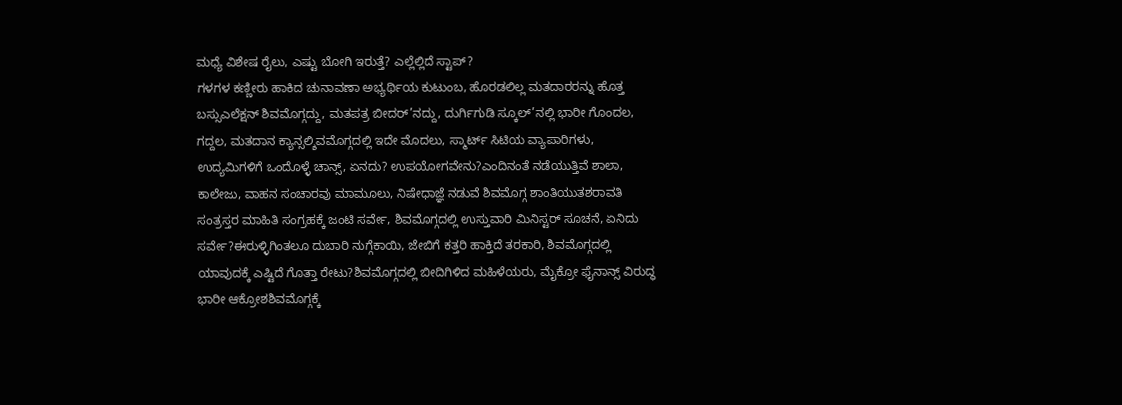ಮಧ್ಯೆ ವಿಶೇಷ ರೈಲು, ಎಷ್ಟು ಬೋಗಿ ಇರುತ್ತೆ? ಎಲ್ಲೆಲ್ಲಿದೆ ಸ್ಟಾಪ್?
ಗಳಗಳ ಕಣ್ಣೀರು ಹಾಕಿದ ಚುನಾವಣಾ ಅಭ್ಯರ್ಥಿಯ ಕುಟುಂಬ, ಹೊರಡಲಿಲ್ಲ ಮತದಾರರನ್ನು ಹೊತ್ತ ಬಸ್ಸುಎಲೆಕ್ಷನ್ ಶಿವಮೊಗ್ಗದ್ದು, ಮತಪತ್ರ ಬೀದರ್’ನದ್ದು, ದುರ್ಗಿಗುಡಿ ಸ್ಕೂಲ್’ನಲ್ಲಿ ಭಾರೀ ಗೊಂದಲ, ಗದ್ದಲ, ಮತದಾನ ಕ್ಯಾನ್ಸಲ್ಶಿವಮೊಗ್ಗದಲ್ಲಿ ಇದೇ ಮೊದಲು, ಸ್ಮಾರ್ಟ್ ಸಿಟಿಯ ವ್ಯಾಪಾರಿಗಳು, ಉದ್ಯಮಿಗಳಿಗೆ ಒಂದೊಳ್ಳೆ ಚಾನ್ಸ್, ಏನದು? ಉಪಯೋಗವೇನು?ಎಂದಿನಂತೆ ನಡೆಯುತ್ತಿವೆ ಶಾಲಾ, ಕಾಲೇಜು, ವಾಹನ ಸಂಚಾರವು ಮಾಮೂಲು, ನಿಷೇಧಾಜ್ಞೆ ನಡುವೆ ಶಿವಮೊಗ್ಗ ಶಾಂತಿಯುತಶರಾವತಿ ಸಂತ್ರಸ್ತರ ಮಾಹಿತಿ ಸಂಗ್ರಹಕ್ಕೆ ಜಂಟಿ ಸರ್ವೇ, ಶಿವಮೊಗ್ಗದಲ್ಲಿ ಉಸ್ತುವಾರಿ ಮಿನಿಸ್ಟರ್ ಸೂಚನೆ, ಏನಿದು ಸರ್ವೇ?ಈರುಳ್ಳಿಗಿಂತಲೂ ದುಬಾರಿ ನುಗ್ಗೆಕಾಯಿ, ಜೇಬಿಗೆ ಕತ್ತರಿ ಹಾಕ್ತಿದೆ ತರಕಾರಿ, ಶಿವಮೊಗ್ಗದಲ್ಲಿ ಯಾವುದಕ್ಕೆ ಎಷ್ಟಿದೆ ಗೊತ್ತಾ ರೇಟು?ಶಿವಮೊಗ್ಗದಲ್ಲಿ ಬೀದಿಗಿಳಿದ ಮಹಿಳೆಯರು, ಮೈಕ್ರೋ ಫೈನಾನ್ಸ್ ವಿರುದ್ಧ ಭಾರೀ ಆಕ್ರೋಶಶಿವಮೊಗ್ಗಕ್ಕೆ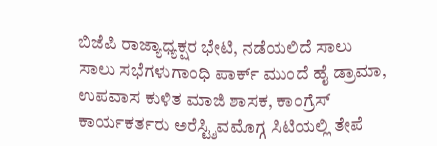ಬಿಜೆಪಿ ರಾಜ್ಯಾಧ್ಯಕ್ಷರ ಭೇಟಿ, ನಡೆಯಲಿದೆ ಸಾಲು ಸಾಲು ಸಭೆಗಳುಗಾಂಧಿ ಪಾರ್ಕ್ ಮುಂದೆ ಹೈ ಡ್ರಾಮಾ, ಉಪವಾಸ ಕುಳಿತ ಮಾಜಿ ಶಾಸಕ, ಕಾಂಗ್ರೆಸ್ ಕಾರ್ಯಕರ್ತರು ಅರೆಸ್ಟ್ಶಿವಮೊಗ್ಗ ಸಿಟಿಯಲ್ಲಿ ತೇಪೆ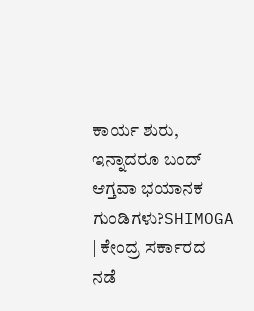ಕಾರ್ಯ ಶುರು, ಇನ್ನಾದರೂ ಬಂದ್ ಆಗ್ತವಾ ಭಯಾನಕ ಗುಂಡಿಗಳು?SHIMOGA | ಕೇಂದ್ರ ಸರ್ಕಾರದ ನಡೆ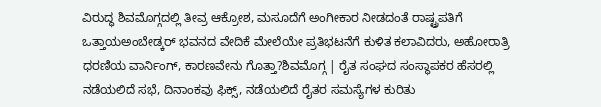ವಿರುದ್ಧ ಶಿವಮೊಗ್ಗದಲ್ಲಿ ತೀವ್ರ ಆಕ್ರೋಶ, ಮಸೂದೆಗೆ ಅಂಗೀಕಾರ ನೀಡದಂತೆ ರಾಷ್ಟ್ರಪತಿಗೆ ಒತ್ತಾಯಅಂಬೇಡ್ಕರ್ ಭವನದ ವೇದಿಕೆ ಮೇಲೆಯೇ ಪ್ರತಿಭಟನೆಗೆ ಕುಳಿತ ಕಲಾವಿದರು, ಅಹೋರಾತ್ರಿ ಧರಣಿಯ ವಾರ್ನಿಂಗ್, ಕಾರಣವೇನು ಗೊತ್ತಾ?ಶಿವಮೊಗ್ಗ | ರೈತ ಸಂಘದ ಸಂಸ್ಥಾಪಕರ ಹೆಸರಲ್ಲಿ ನಡೆಯಲಿದೆ ಸಭೆ, ದಿನಾಂಕವು ಫಿಕ್ಸ್, ನಡೆಯಲಿದೆ ರೈತರ ಸಮಸ್ಯೆಗಳ ಕುರಿತು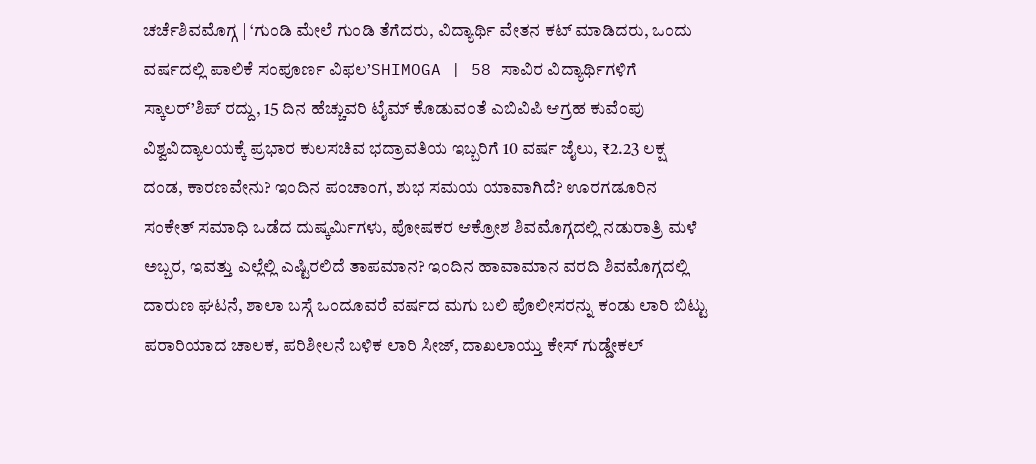ಚರ್ಚೆಶಿವಮೊಗ್ಗ | ‘ಗುಂಡಿ ಮೇಲೆ ಗುಂಡಿ ತೆಗೆದರು, ವಿದ್ಯಾರ್ಥಿ ವೇತನ ಕಟ್ ಮಾಡಿದರು, ಒಂದು ವರ್ಷದಲ್ಲಿ ಪಾಲಿಕೆ ಸಂಪೂರ್ಣ ವಿಫಲ’SHIMOGA | 58 ಸಾವಿರ ವಿದ್ಯಾರ್ಥಿಗಳಿಗೆ ಸ್ಕಾಲರ್’ಶಿಪ್ ರದ್ದು, 15 ದಿನ ಹೆಚ್ಚುವರಿ ಟೈಮ್ ಕೊಡುವಂತೆ ಎಬಿವಿಪಿ ಆಗ್ರಹ ಕುವೆಂಪು ವಿಶ್ವವಿದ್ಯಾಲಯಕ್ಕೆ ಪ್ರಭಾರ ಕುಲಸಚಿವ ಭದ್ರಾವತಿಯ ಇಬ್ಬರಿಗೆ 10 ವರ್ಷ ಜೈಲು, ₹2.23 ಲಕ್ಷ ದಂಡ, ಕಾರಣವೇನು? ಇಂದಿನ ಪಂಚಾಂಗ, ಶುಭ ಸಮಯ ಯಾವಾಗಿದೆ? ಊರಗಡೂರಿನ ಸಂಕೇತ್ ಸಮಾಧಿ ಒಡೆದ ದುಷ್ಕರ್ಮಿಗಳು, ಪೋಷಕರ ಆಕ್ರೋಶ ಶಿವಮೊಗ್ಗದಲ್ಲಿ ನಡುರಾತ್ರಿ ಮಳೆ ಅಬ್ಬರ, ಇವತ್ತು ಎಲ್ಲೆಲ್ಲಿ ಎಷ್ಟಿರಲಿದೆ ತಾಪಮಾನ? ಇಂದಿನ ಹಾವಾಮಾನ ವರದಿ ಶಿವಮೊಗ್ಗದಲ್ಲಿ ದಾರುಣ ಘಟನೆ, ಶಾಲಾ ಬಸ್ಗೆ ಒಂದೂವರೆ ವರ್ಷದ ಮಗು ಬಲಿ ಪೊಲೀಸರನ್ನು ಕಂಡು ಲಾರಿ ಬಿಟ್ಟು ಪರಾರಿಯಾದ ಚಾಲಕ, ಪರಿಶೀಲನೆ ಬಳಿಕ ಲಾರಿ ಸೀಜ್, ದಾಖಲಾಯ್ತು ಕೇಸ್ ಗುಡ್ಡೇಕಲ್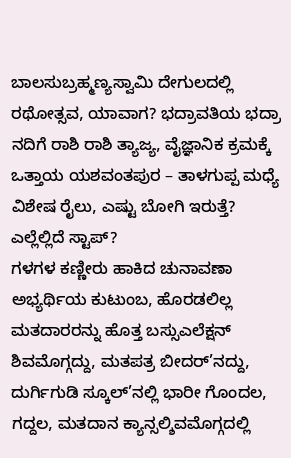ಬಾಲಸುಬ್ರಹ್ಮಣ್ಯಸ್ವಾಮಿ ದೇಗುಲದಲ್ಲಿ ರಥೋತ್ಸವ, ಯಾವಾಗ? ಭದ್ರಾವತಿಯ ಭದ್ರಾ ನದಿಗೆ ರಾಶಿ ರಾಶಿ ತ್ಯಾಜ್ಯ, ವೈಜ್ಞಾನಿಕ ಕ್ರಮಕ್ಕೆ ಒತ್ತಾಯ ಯಶವಂತಪುರ – ತಾಳಗುಪ್ಪ ಮಧ್ಯೆ ವಿಶೇಷ ರೈಲು, ಎಷ್ಟು ಬೋಗಿ ಇರುತ್ತೆ? ಎಲ್ಲೆಲ್ಲಿದೆ ಸ್ಟಾಪ್?
ಗಳಗಳ ಕಣ್ಣೀರು ಹಾಕಿದ ಚುನಾವಣಾ ಅಭ್ಯರ್ಥಿಯ ಕುಟುಂಬ, ಹೊರಡಲಿಲ್ಲ ಮತದಾರರನ್ನು ಹೊತ್ತ ಬಸ್ಸುಎಲೆಕ್ಷನ್ ಶಿವಮೊಗ್ಗದ್ದು, ಮತಪತ್ರ ಬೀದರ್’ನದ್ದು, ದುರ್ಗಿಗುಡಿ ಸ್ಕೂಲ್’ನಲ್ಲಿ ಭಾರೀ ಗೊಂದಲ, ಗದ್ದಲ, ಮತದಾನ ಕ್ಯಾನ್ಸಲ್ಶಿವಮೊಗ್ಗದಲ್ಲಿ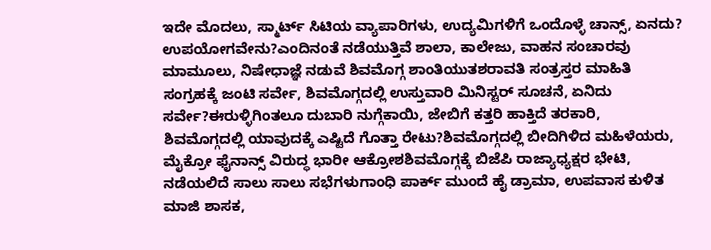ಇದೇ ಮೊದಲು, ಸ್ಮಾರ್ಟ್ ಸಿಟಿಯ ವ್ಯಾಪಾರಿಗಳು, ಉದ್ಯಮಿಗಳಿಗೆ ಒಂದೊಳ್ಳೆ ಚಾನ್ಸ್, ಏನದು? ಉಪಯೋಗವೇನು?ಎಂದಿನಂತೆ ನಡೆಯುತ್ತಿವೆ ಶಾಲಾ, ಕಾಲೇಜು, ವಾಹನ ಸಂಚಾರವು ಮಾಮೂಲು, ನಿಷೇಧಾಜ್ಞೆ ನಡುವೆ ಶಿವಮೊಗ್ಗ ಶಾಂತಿಯುತಶರಾವತಿ ಸಂತ್ರಸ್ತರ ಮಾಹಿತಿ ಸಂಗ್ರಹಕ್ಕೆ ಜಂಟಿ ಸರ್ವೇ, ಶಿವಮೊಗ್ಗದಲ್ಲಿ ಉಸ್ತುವಾರಿ ಮಿನಿಸ್ಟರ್ ಸೂಚನೆ, ಏನಿದು ಸರ್ವೇ?ಈರುಳ್ಳಿಗಿಂತಲೂ ದುಬಾರಿ ನುಗ್ಗೆಕಾಯಿ, ಜೇಬಿಗೆ ಕತ್ತರಿ ಹಾಕ್ತಿದೆ ತರಕಾರಿ, ಶಿವಮೊಗ್ಗದಲ್ಲಿ ಯಾವುದಕ್ಕೆ ಎಷ್ಟಿದೆ ಗೊತ್ತಾ ರೇಟು?ಶಿವಮೊಗ್ಗದಲ್ಲಿ ಬೀದಿಗಿಳಿದ ಮಹಿಳೆಯರು, ಮೈಕ್ರೋ ಫೈನಾನ್ಸ್ ವಿರುದ್ಧ ಭಾರೀ ಆಕ್ರೋಶಶಿವಮೊಗ್ಗಕ್ಕೆ ಬಿಜೆಪಿ ರಾಜ್ಯಾಧ್ಯಕ್ಷರ ಭೇಟಿ, ನಡೆಯಲಿದೆ ಸಾಲು ಸಾಲು ಸಭೆಗಳುಗಾಂಧಿ ಪಾರ್ಕ್ ಮುಂದೆ ಹೈ ಡ್ರಾಮಾ, ಉಪವಾಸ ಕುಳಿತ ಮಾಜಿ ಶಾಸಕ,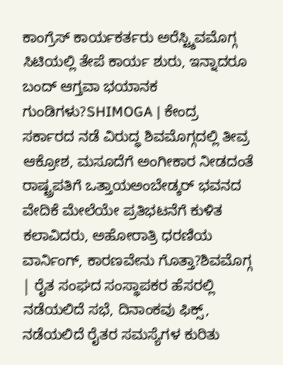ಕಾಂಗ್ರೆಸ್ ಕಾರ್ಯಕರ್ತರು ಅರೆಸ್ಟ್ಶಿವಮೊಗ್ಗ ಸಿಟಿಯಲ್ಲಿ ತೇಪೆ ಕಾರ್ಯ ಶುರು, ಇನ್ನಾದರೂ ಬಂದ್ ಆಗ್ತವಾ ಭಯಾನಕ ಗುಂಡಿಗಳು?SHIMOGA | ಕೇಂದ್ರ ಸರ್ಕಾರದ ನಡೆ ವಿರುದ್ಧ ಶಿವಮೊಗ್ಗದಲ್ಲಿ ತೀವ್ರ ಆಕ್ರೋಶ, ಮಸೂದೆಗೆ ಅಂಗೀಕಾರ ನೀಡದಂತೆ ರಾಷ್ಟ್ರಪತಿಗೆ ಒತ್ತಾಯಅಂಬೇಡ್ಕರ್ ಭವನದ ವೇದಿಕೆ ಮೇಲೆಯೇ ಪ್ರತಿಭಟನೆಗೆ ಕುಳಿತ ಕಲಾವಿದರು, ಅಹೋರಾತ್ರಿ ಧರಣಿಯ ವಾರ್ನಿಂಗ್, ಕಾರಣವೇನು ಗೊತ್ತಾ?ಶಿವಮೊಗ್ಗ | ರೈತ ಸಂಘದ ಸಂಸ್ಥಾಪಕರ ಹೆಸರಲ್ಲಿ ನಡೆಯಲಿದೆ ಸಭೆ, ದಿನಾಂಕವು ಫಿಕ್ಸ್, ನಡೆಯಲಿದೆ ರೈತರ ಸಮಸ್ಯೆಗಳ ಕುರಿತು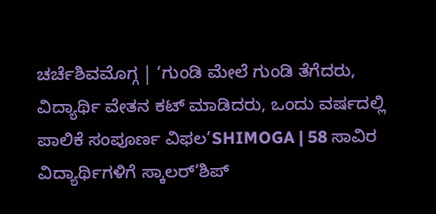ಚರ್ಚೆಶಿವಮೊಗ್ಗ | ‘ಗುಂಡಿ ಮೇಲೆ ಗುಂಡಿ ತೆಗೆದರು, ವಿದ್ಯಾರ್ಥಿ ವೇತನ ಕಟ್ ಮಾಡಿದರು, ಒಂದು ವರ್ಷದಲ್ಲಿ ಪಾಲಿಕೆ ಸಂಪೂರ್ಣ ವಿಫಲ’SHIMOGA | 58 ಸಾವಿರ ವಿದ್ಯಾರ್ಥಿಗಳಿಗೆ ಸ್ಕಾಲರ್’ಶಿಪ್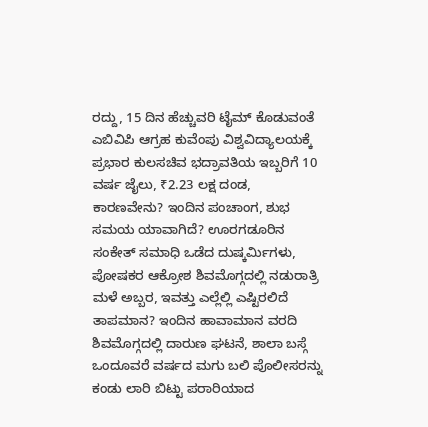ರದ್ದು, 15 ದಿನ ಹೆಚ್ಚುವರಿ ಟೈಮ್ ಕೊಡುವಂತೆ ಎಬಿವಿಪಿ ಆಗ್ರಹ ಕುವೆಂಪು ವಿಶ್ವವಿದ್ಯಾಲಯಕ್ಕೆ ಪ್ರಭಾರ ಕುಲಸಚಿವ ಭದ್ರಾವತಿಯ ಇಬ್ಬರಿಗೆ 10 ವರ್ಷ ಜೈಲು, ₹2.23 ಲಕ್ಷ ದಂಡ, ಕಾರಣವೇನು? ಇಂದಿನ ಪಂಚಾಂಗ, ಶುಭ ಸಮಯ ಯಾವಾಗಿದೆ? ಊರಗಡೂರಿನ ಸಂಕೇತ್ ಸಮಾಧಿ ಒಡೆದ ದುಷ್ಕರ್ಮಿಗಳು, ಪೋಷಕರ ಆಕ್ರೋಶ ಶಿವಮೊಗ್ಗದಲ್ಲಿ ನಡುರಾತ್ರಿ ಮಳೆ ಅಬ್ಬರ, ಇವತ್ತು ಎಲ್ಲೆಲ್ಲಿ ಎಷ್ಟಿರಲಿದೆ ತಾಪಮಾನ? ಇಂದಿನ ಹಾವಾಮಾನ ವರದಿ ಶಿವಮೊಗ್ಗದಲ್ಲಿ ದಾರುಣ ಘಟನೆ, ಶಾಲಾ ಬಸ್ಗೆ ಒಂದೂವರೆ ವರ್ಷದ ಮಗು ಬಲಿ ಪೊಲೀಸರನ್ನು ಕಂಡು ಲಾರಿ ಬಿಟ್ಟು ಪರಾರಿಯಾದ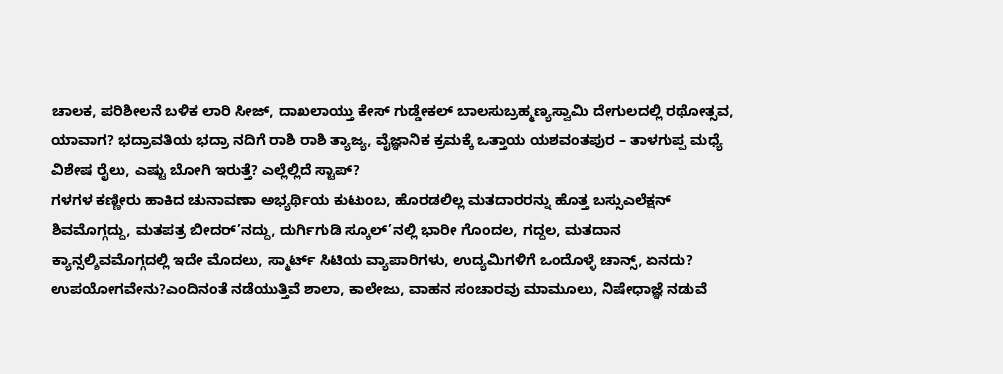ಚಾಲಕ, ಪರಿಶೀಲನೆ ಬಳಿಕ ಲಾರಿ ಸೀಜ್, ದಾಖಲಾಯ್ತು ಕೇಸ್ ಗುಡ್ಡೇಕಲ್ ಬಾಲಸುಬ್ರಹ್ಮಣ್ಯಸ್ವಾಮಿ ದೇಗುಲದಲ್ಲಿ ರಥೋತ್ಸವ, ಯಾವಾಗ? ಭದ್ರಾವತಿಯ ಭದ್ರಾ ನದಿಗೆ ರಾಶಿ ರಾಶಿ ತ್ಯಾಜ್ಯ, ವೈಜ್ಞಾನಿಕ ಕ್ರಮಕ್ಕೆ ಒತ್ತಾಯ ಯಶವಂತಪುರ – ತಾಳಗುಪ್ಪ ಮಧ್ಯೆ ವಿಶೇಷ ರೈಲು, ಎಷ್ಟು ಬೋಗಿ ಇರುತ್ತೆ? ಎಲ್ಲೆಲ್ಲಿದೆ ಸ್ಟಾಪ್?
ಗಳಗಳ ಕಣ್ಣೀರು ಹಾಕಿದ ಚುನಾವಣಾ ಅಭ್ಯರ್ಥಿಯ ಕುಟುಂಬ, ಹೊರಡಲಿಲ್ಲ ಮತದಾರರನ್ನು ಹೊತ್ತ ಬಸ್ಸುಎಲೆಕ್ಷನ್ ಶಿವಮೊಗ್ಗದ್ದು, ಮತಪತ್ರ ಬೀದರ್’ನದ್ದು, ದುರ್ಗಿಗುಡಿ ಸ್ಕೂಲ್’ನಲ್ಲಿ ಭಾರೀ ಗೊಂದಲ, ಗದ್ದಲ, ಮತದಾನ ಕ್ಯಾನ್ಸಲ್ಶಿವಮೊಗ್ಗದಲ್ಲಿ ಇದೇ ಮೊದಲು, ಸ್ಮಾರ್ಟ್ ಸಿಟಿಯ ವ್ಯಾಪಾರಿಗಳು, ಉದ್ಯಮಿಗಳಿಗೆ ಒಂದೊಳ್ಳೆ ಚಾನ್ಸ್, ಏನದು? ಉಪಯೋಗವೇನು?ಎಂದಿನಂತೆ ನಡೆಯುತ್ತಿವೆ ಶಾಲಾ, ಕಾಲೇಜು, ವಾಹನ ಸಂಚಾರವು ಮಾಮೂಲು, ನಿಷೇಧಾಜ್ಞೆ ನಡುವೆ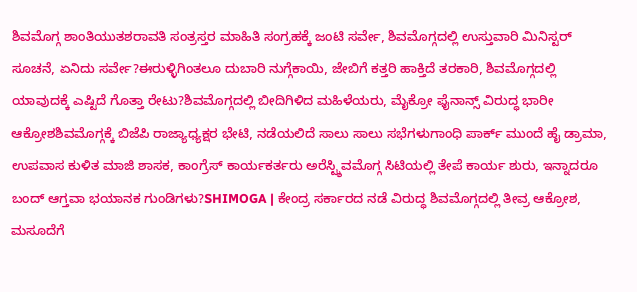ಶಿವಮೊಗ್ಗ ಶಾಂತಿಯುತಶರಾವತಿ ಸಂತ್ರಸ್ತರ ಮಾಹಿತಿ ಸಂಗ್ರಹಕ್ಕೆ ಜಂಟಿ ಸರ್ವೇ, ಶಿವಮೊಗ್ಗದಲ್ಲಿ ಉಸ್ತುವಾರಿ ಮಿನಿಸ್ಟರ್ ಸೂಚನೆ, ಏನಿದು ಸರ್ವೇ?ಈರುಳ್ಳಿಗಿಂತಲೂ ದುಬಾರಿ ನುಗ್ಗೆಕಾಯಿ, ಜೇಬಿಗೆ ಕತ್ತರಿ ಹಾಕ್ತಿದೆ ತರಕಾರಿ, ಶಿವಮೊಗ್ಗದಲ್ಲಿ ಯಾವುದಕ್ಕೆ ಎಷ್ಟಿದೆ ಗೊತ್ತಾ ರೇಟು?ಶಿವಮೊಗ್ಗದಲ್ಲಿ ಬೀದಿಗಿಳಿದ ಮಹಿಳೆಯರು, ಮೈಕ್ರೋ ಫೈನಾನ್ಸ್ ವಿರುದ್ಧ ಭಾರೀ ಆಕ್ರೋಶಶಿವಮೊಗ್ಗಕ್ಕೆ ಬಿಜೆಪಿ ರಾಜ್ಯಾಧ್ಯಕ್ಷರ ಭೇಟಿ, ನಡೆಯಲಿದೆ ಸಾಲು ಸಾಲು ಸಭೆಗಳುಗಾಂಧಿ ಪಾರ್ಕ್ ಮುಂದೆ ಹೈ ಡ್ರಾಮಾ, ಉಪವಾಸ ಕುಳಿತ ಮಾಜಿ ಶಾಸಕ, ಕಾಂಗ್ರೆಸ್ ಕಾರ್ಯಕರ್ತರು ಅರೆಸ್ಟ್ಶಿವಮೊಗ್ಗ ಸಿಟಿಯಲ್ಲಿ ತೇಪೆ ಕಾರ್ಯ ಶುರು, ಇನ್ನಾದರೂ ಬಂದ್ ಆಗ್ತವಾ ಭಯಾನಕ ಗುಂಡಿಗಳು?SHIMOGA | ಕೇಂದ್ರ ಸರ್ಕಾರದ ನಡೆ ವಿರುದ್ಧ ಶಿವಮೊಗ್ಗದಲ್ಲಿ ತೀವ್ರ ಆಕ್ರೋಶ, ಮಸೂದೆಗೆ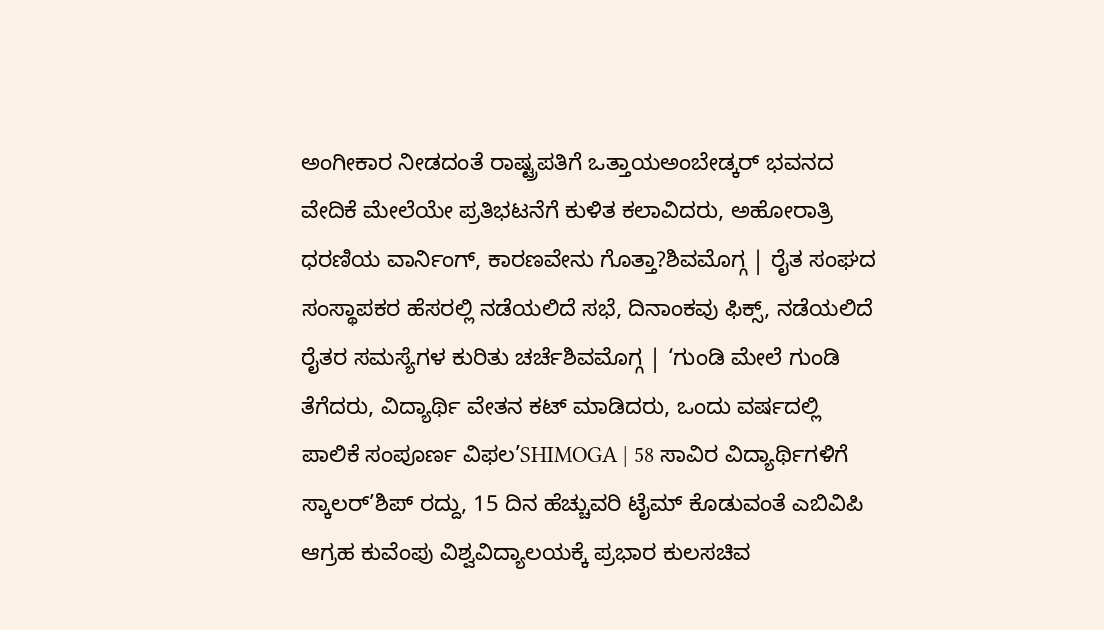ಅಂಗೀಕಾರ ನೀಡದಂತೆ ರಾಷ್ಟ್ರಪತಿಗೆ ಒತ್ತಾಯಅಂಬೇಡ್ಕರ್ ಭವನದ ವೇದಿಕೆ ಮೇಲೆಯೇ ಪ್ರತಿಭಟನೆಗೆ ಕುಳಿತ ಕಲಾವಿದರು, ಅಹೋರಾತ್ರಿ ಧರಣಿಯ ವಾರ್ನಿಂಗ್, ಕಾರಣವೇನು ಗೊತ್ತಾ?ಶಿವಮೊಗ್ಗ | ರೈತ ಸಂಘದ ಸಂಸ್ಥಾಪಕರ ಹೆಸರಲ್ಲಿ ನಡೆಯಲಿದೆ ಸಭೆ, ದಿನಾಂಕವು ಫಿಕ್ಸ್, ನಡೆಯಲಿದೆ ರೈತರ ಸಮಸ್ಯೆಗಳ ಕುರಿತು ಚರ್ಚೆಶಿವಮೊಗ್ಗ | ‘ಗುಂಡಿ ಮೇಲೆ ಗುಂಡಿ ತೆಗೆದರು, ವಿದ್ಯಾರ್ಥಿ ವೇತನ ಕಟ್ ಮಾಡಿದರು, ಒಂದು ವರ್ಷದಲ್ಲಿ ಪಾಲಿಕೆ ಸಂಪೂರ್ಣ ವಿಫಲ’SHIMOGA | 58 ಸಾವಿರ ವಿದ್ಯಾರ್ಥಿಗಳಿಗೆ ಸ್ಕಾಲರ್’ಶಿಪ್ ರದ್ದು, 15 ದಿನ ಹೆಚ್ಚುವರಿ ಟೈಮ್ ಕೊಡುವಂತೆ ಎಬಿವಿಪಿ ಆಗ್ರಹ ಕುವೆಂಪು ವಿಶ್ವವಿದ್ಯಾಲಯಕ್ಕೆ ಪ್ರಭಾರ ಕುಲಸಚಿವ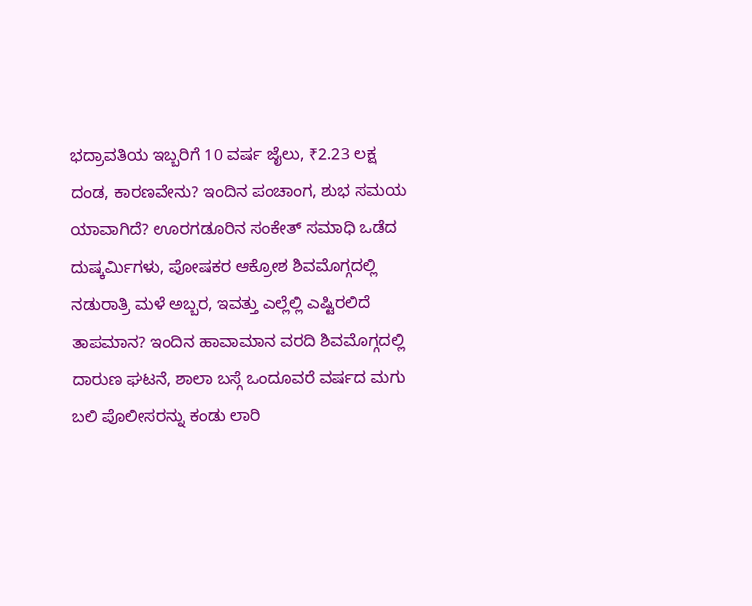ಭದ್ರಾವತಿಯ ಇಬ್ಬರಿಗೆ 10 ವರ್ಷ ಜೈಲು, ₹2.23 ಲಕ್ಷ ದಂಡ, ಕಾರಣವೇನು? ಇಂದಿನ ಪಂಚಾಂಗ, ಶುಭ ಸಮಯ ಯಾವಾಗಿದೆ? ಊರಗಡೂರಿನ ಸಂಕೇತ್ ಸಮಾಧಿ ಒಡೆದ ದುಷ್ಕರ್ಮಿಗಳು, ಪೋಷಕರ ಆಕ್ರೋಶ ಶಿವಮೊಗ್ಗದಲ್ಲಿ ನಡುರಾತ್ರಿ ಮಳೆ ಅಬ್ಬರ, ಇವತ್ತು ಎಲ್ಲೆಲ್ಲಿ ಎಷ್ಟಿರಲಿದೆ ತಾಪಮಾನ? ಇಂದಿನ ಹಾವಾಮಾನ ವರದಿ ಶಿವಮೊಗ್ಗದಲ್ಲಿ ದಾರುಣ ಘಟನೆ, ಶಾಲಾ ಬಸ್ಗೆ ಒಂದೂವರೆ ವರ್ಷದ ಮಗು ಬಲಿ ಪೊಲೀಸರನ್ನು ಕಂಡು ಲಾರಿ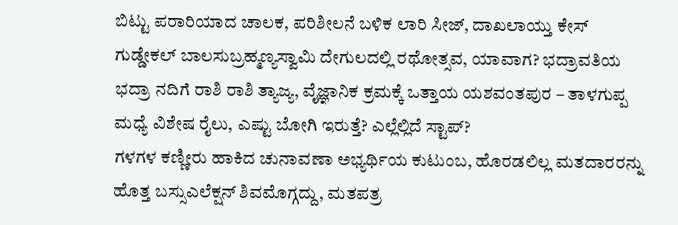ಬಿಟ್ಟು ಪರಾರಿಯಾದ ಚಾಲಕ, ಪರಿಶೀಲನೆ ಬಳಿಕ ಲಾರಿ ಸೀಜ್, ದಾಖಲಾಯ್ತು ಕೇಸ್ ಗುಡ್ಡೇಕಲ್ ಬಾಲಸುಬ್ರಹ್ಮಣ್ಯಸ್ವಾಮಿ ದೇಗುಲದಲ್ಲಿ ರಥೋತ್ಸವ, ಯಾವಾಗ? ಭದ್ರಾವತಿಯ ಭದ್ರಾ ನದಿಗೆ ರಾಶಿ ರಾಶಿ ತ್ಯಾಜ್ಯ, ವೈಜ್ಞಾನಿಕ ಕ್ರಮಕ್ಕೆ ಒತ್ತಾಯ ಯಶವಂತಪುರ – ತಾಳಗುಪ್ಪ ಮಧ್ಯೆ ವಿಶೇಷ ರೈಲು, ಎಷ್ಟು ಬೋಗಿ ಇರುತ್ತೆ? ಎಲ್ಲೆಲ್ಲಿದೆ ಸ್ಟಾಪ್?
ಗಳಗಳ ಕಣ್ಣೀರು ಹಾಕಿದ ಚುನಾವಣಾ ಅಭ್ಯರ್ಥಿಯ ಕುಟುಂಬ, ಹೊರಡಲಿಲ್ಲ ಮತದಾರರನ್ನು ಹೊತ್ತ ಬಸ್ಸುಎಲೆಕ್ಷನ್ ಶಿವಮೊಗ್ಗದ್ದು, ಮತಪತ್ರ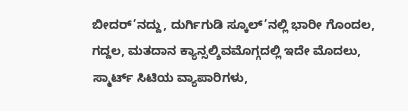ಬೀದರ್’ನದ್ದು, ದುರ್ಗಿಗುಡಿ ಸ್ಕೂಲ್’ನಲ್ಲಿ ಭಾರೀ ಗೊಂದಲ, ಗದ್ದಲ, ಮತದಾನ ಕ್ಯಾನ್ಸಲ್ಶಿವಮೊಗ್ಗದಲ್ಲಿ ಇದೇ ಮೊದಲು, ಸ್ಮಾರ್ಟ್ ಸಿಟಿಯ ವ್ಯಾಪಾರಿಗಳು,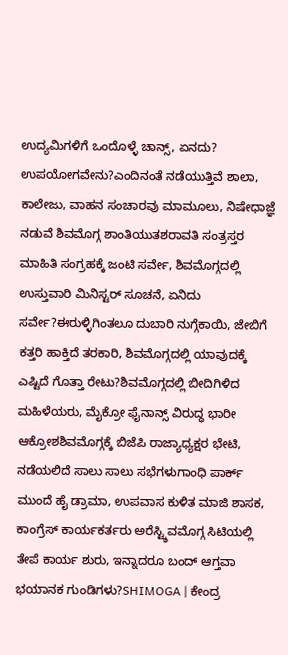ಉದ್ಯಮಿಗಳಿಗೆ ಒಂದೊಳ್ಳೆ ಚಾನ್ಸ್, ಏನದು? ಉಪಯೋಗವೇನು?ಎಂದಿನಂತೆ ನಡೆಯುತ್ತಿವೆ ಶಾಲಾ, ಕಾಲೇಜು, ವಾಹನ ಸಂಚಾರವು ಮಾಮೂಲು, ನಿಷೇಧಾಜ್ಞೆ ನಡುವೆ ಶಿವಮೊಗ್ಗ ಶಾಂತಿಯುತಶರಾವತಿ ಸಂತ್ರಸ್ತರ ಮಾಹಿತಿ ಸಂಗ್ರಹಕ್ಕೆ ಜಂಟಿ ಸರ್ವೇ, ಶಿವಮೊಗ್ಗದಲ್ಲಿ ಉಸ್ತುವಾರಿ ಮಿನಿಸ್ಟರ್ ಸೂಚನೆ, ಏನಿದು ಸರ್ವೇ?ಈರುಳ್ಳಿಗಿಂತಲೂ ದುಬಾರಿ ನುಗ್ಗೆಕಾಯಿ, ಜೇಬಿಗೆ ಕತ್ತರಿ ಹಾಕ್ತಿದೆ ತರಕಾರಿ, ಶಿವಮೊಗ್ಗದಲ್ಲಿ ಯಾವುದಕ್ಕೆ ಎಷ್ಟಿದೆ ಗೊತ್ತಾ ರೇಟು?ಶಿವಮೊಗ್ಗದಲ್ಲಿ ಬೀದಿಗಿಳಿದ ಮಹಿಳೆಯರು, ಮೈಕ್ರೋ ಫೈನಾನ್ಸ್ ವಿರುದ್ಧ ಭಾರೀ ಆಕ್ರೋಶಶಿವಮೊಗ್ಗಕ್ಕೆ ಬಿಜೆಪಿ ರಾಜ್ಯಾಧ್ಯಕ್ಷರ ಭೇಟಿ, ನಡೆಯಲಿದೆ ಸಾಲು ಸಾಲು ಸಭೆಗಳುಗಾಂಧಿ ಪಾರ್ಕ್ ಮುಂದೆ ಹೈ ಡ್ರಾಮಾ, ಉಪವಾಸ ಕುಳಿತ ಮಾಜಿ ಶಾಸಕ, ಕಾಂಗ್ರೆಸ್ ಕಾರ್ಯಕರ್ತರು ಅರೆಸ್ಟ್ಶಿವಮೊಗ್ಗ ಸಿಟಿಯಲ್ಲಿ ತೇಪೆ ಕಾರ್ಯ ಶುರು, ಇನ್ನಾದರೂ ಬಂದ್ ಆಗ್ತವಾ ಭಯಾನಕ ಗುಂಡಿಗಳು?SHIMOGA | ಕೇಂದ್ರ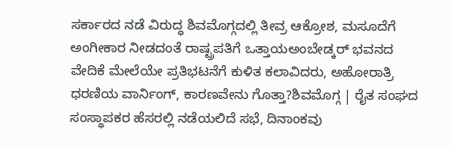ಸರ್ಕಾರದ ನಡೆ ವಿರುದ್ಧ ಶಿವಮೊಗ್ಗದಲ್ಲಿ ತೀವ್ರ ಆಕ್ರೋಶ, ಮಸೂದೆಗೆ ಅಂಗೀಕಾರ ನೀಡದಂತೆ ರಾಷ್ಟ್ರಪತಿಗೆ ಒತ್ತಾಯಅಂಬೇಡ್ಕರ್ ಭವನದ ವೇದಿಕೆ ಮೇಲೆಯೇ ಪ್ರತಿಭಟನೆಗೆ ಕುಳಿತ ಕಲಾವಿದರು, ಅಹೋರಾತ್ರಿ ಧರಣಿಯ ವಾರ್ನಿಂಗ್, ಕಾರಣವೇನು ಗೊತ್ತಾ?ಶಿವಮೊಗ್ಗ | ರೈತ ಸಂಘದ ಸಂಸ್ಥಾಪಕರ ಹೆಸರಲ್ಲಿ ನಡೆಯಲಿದೆ ಸಭೆ, ದಿನಾಂಕವು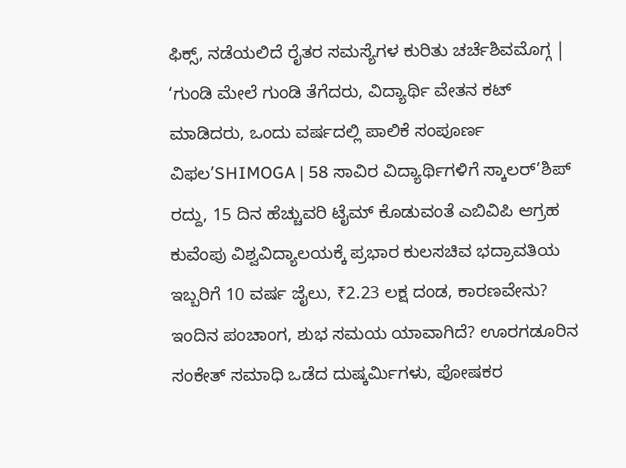ಫಿಕ್ಸ್, ನಡೆಯಲಿದೆ ರೈತರ ಸಮಸ್ಯೆಗಳ ಕುರಿತು ಚರ್ಚೆಶಿವಮೊಗ್ಗ | ‘ಗುಂಡಿ ಮೇಲೆ ಗುಂಡಿ ತೆಗೆದರು, ವಿದ್ಯಾರ್ಥಿ ವೇತನ ಕಟ್ ಮಾಡಿದರು, ಒಂದು ವರ್ಷದಲ್ಲಿ ಪಾಲಿಕೆ ಸಂಪೂರ್ಣ ವಿಫಲ’SHIMOGA | 58 ಸಾವಿರ ವಿದ್ಯಾರ್ಥಿಗಳಿಗೆ ಸ್ಕಾಲರ್’ಶಿಪ್ ರದ್ದು, 15 ದಿನ ಹೆಚ್ಚುವರಿ ಟೈಮ್ ಕೊಡುವಂತೆ ಎಬಿವಿಪಿ ಆಗ್ರಹ ಕುವೆಂಪು ವಿಶ್ವವಿದ್ಯಾಲಯಕ್ಕೆ ಪ್ರಭಾರ ಕುಲಸಚಿವ ಭದ್ರಾವತಿಯ ಇಬ್ಬರಿಗೆ 10 ವರ್ಷ ಜೈಲು, ₹2.23 ಲಕ್ಷ ದಂಡ, ಕಾರಣವೇನು? ಇಂದಿನ ಪಂಚಾಂಗ, ಶುಭ ಸಮಯ ಯಾವಾಗಿದೆ? ಊರಗಡೂರಿನ ಸಂಕೇತ್ ಸಮಾಧಿ ಒಡೆದ ದುಷ್ಕರ್ಮಿಗಳು, ಪೋಷಕರ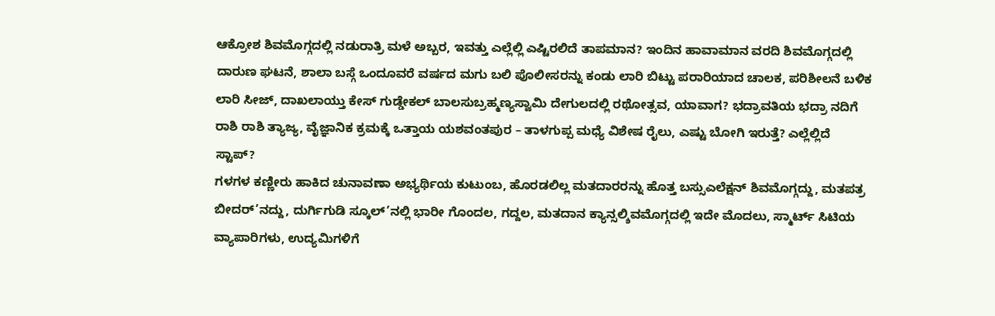ಆಕ್ರೋಶ ಶಿವಮೊಗ್ಗದಲ್ಲಿ ನಡುರಾತ್ರಿ ಮಳೆ ಅಬ್ಬರ, ಇವತ್ತು ಎಲ್ಲೆಲ್ಲಿ ಎಷ್ಟಿರಲಿದೆ ತಾಪಮಾನ? ಇಂದಿನ ಹಾವಾಮಾನ ವರದಿ ಶಿವಮೊಗ್ಗದಲ್ಲಿ ದಾರುಣ ಘಟನೆ, ಶಾಲಾ ಬಸ್ಗೆ ಒಂದೂವರೆ ವರ್ಷದ ಮಗು ಬಲಿ ಪೊಲೀಸರನ್ನು ಕಂಡು ಲಾರಿ ಬಿಟ್ಟು ಪರಾರಿಯಾದ ಚಾಲಕ, ಪರಿಶೀಲನೆ ಬಳಿಕ ಲಾರಿ ಸೀಜ್, ದಾಖಲಾಯ್ತು ಕೇಸ್ ಗುಡ್ಡೇಕಲ್ ಬಾಲಸುಬ್ರಹ್ಮಣ್ಯಸ್ವಾಮಿ ದೇಗುಲದಲ್ಲಿ ರಥೋತ್ಸವ, ಯಾವಾಗ? ಭದ್ರಾವತಿಯ ಭದ್ರಾ ನದಿಗೆ ರಾಶಿ ರಾಶಿ ತ್ಯಾಜ್ಯ, ವೈಜ್ಞಾನಿಕ ಕ್ರಮಕ್ಕೆ ಒತ್ತಾಯ ಯಶವಂತಪುರ – ತಾಳಗುಪ್ಪ ಮಧ್ಯೆ ವಿಶೇಷ ರೈಲು, ಎಷ್ಟು ಬೋಗಿ ಇರುತ್ತೆ? ಎಲ್ಲೆಲ್ಲಿದೆ ಸ್ಟಾಪ್?
ಗಳಗಳ ಕಣ್ಣೀರು ಹಾಕಿದ ಚುನಾವಣಾ ಅಭ್ಯರ್ಥಿಯ ಕುಟುಂಬ, ಹೊರಡಲಿಲ್ಲ ಮತದಾರರನ್ನು ಹೊತ್ತ ಬಸ್ಸುಎಲೆಕ್ಷನ್ ಶಿವಮೊಗ್ಗದ್ದು, ಮತಪತ್ರ ಬೀದರ್’ನದ್ದು, ದುರ್ಗಿಗುಡಿ ಸ್ಕೂಲ್’ನಲ್ಲಿ ಭಾರೀ ಗೊಂದಲ, ಗದ್ದಲ, ಮತದಾನ ಕ್ಯಾನ್ಸಲ್ಶಿವಮೊಗ್ಗದಲ್ಲಿ ಇದೇ ಮೊದಲು, ಸ್ಮಾರ್ಟ್ ಸಿಟಿಯ ವ್ಯಾಪಾರಿಗಳು, ಉದ್ಯಮಿಗಳಿಗೆ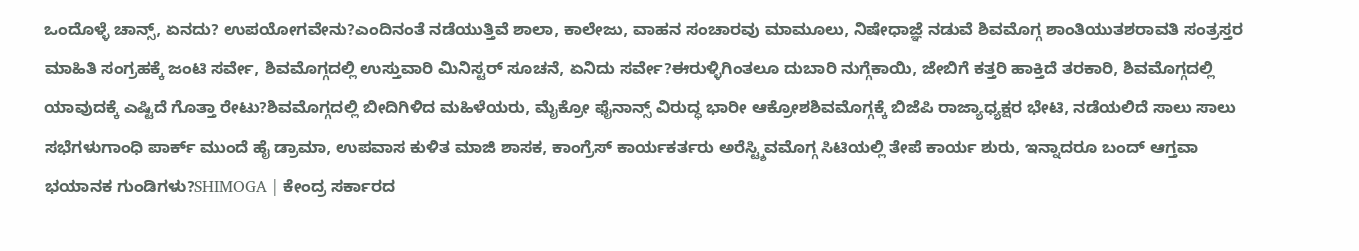ಒಂದೊಳ್ಳೆ ಚಾನ್ಸ್, ಏನದು? ಉಪಯೋಗವೇನು?ಎಂದಿನಂತೆ ನಡೆಯುತ್ತಿವೆ ಶಾಲಾ, ಕಾಲೇಜು, ವಾಹನ ಸಂಚಾರವು ಮಾಮೂಲು, ನಿಷೇಧಾಜ್ಞೆ ನಡುವೆ ಶಿವಮೊಗ್ಗ ಶಾಂತಿಯುತಶರಾವತಿ ಸಂತ್ರಸ್ತರ ಮಾಹಿತಿ ಸಂಗ್ರಹಕ್ಕೆ ಜಂಟಿ ಸರ್ವೇ, ಶಿವಮೊಗ್ಗದಲ್ಲಿ ಉಸ್ತುವಾರಿ ಮಿನಿಸ್ಟರ್ ಸೂಚನೆ, ಏನಿದು ಸರ್ವೇ?ಈರುಳ್ಳಿಗಿಂತಲೂ ದುಬಾರಿ ನುಗ್ಗೆಕಾಯಿ, ಜೇಬಿಗೆ ಕತ್ತರಿ ಹಾಕ್ತಿದೆ ತರಕಾರಿ, ಶಿವಮೊಗ್ಗದಲ್ಲಿ ಯಾವುದಕ್ಕೆ ಎಷ್ಟಿದೆ ಗೊತ್ತಾ ರೇಟು?ಶಿವಮೊಗ್ಗದಲ್ಲಿ ಬೀದಿಗಿಳಿದ ಮಹಿಳೆಯರು, ಮೈಕ್ರೋ ಫೈನಾನ್ಸ್ ವಿರುದ್ಧ ಭಾರೀ ಆಕ್ರೋಶಶಿವಮೊಗ್ಗಕ್ಕೆ ಬಿಜೆಪಿ ರಾಜ್ಯಾಧ್ಯಕ್ಷರ ಭೇಟಿ, ನಡೆಯಲಿದೆ ಸಾಲು ಸಾಲು ಸಭೆಗಳುಗಾಂಧಿ ಪಾರ್ಕ್ ಮುಂದೆ ಹೈ ಡ್ರಾಮಾ, ಉಪವಾಸ ಕುಳಿತ ಮಾಜಿ ಶಾಸಕ, ಕಾಂಗ್ರೆಸ್ ಕಾರ್ಯಕರ್ತರು ಅರೆಸ್ಟ್ಶಿವಮೊಗ್ಗ ಸಿಟಿಯಲ್ಲಿ ತೇಪೆ ಕಾರ್ಯ ಶುರು, ಇನ್ನಾದರೂ ಬಂದ್ ಆಗ್ತವಾ ಭಯಾನಕ ಗುಂಡಿಗಳು?SHIMOGA | ಕೇಂದ್ರ ಸರ್ಕಾರದ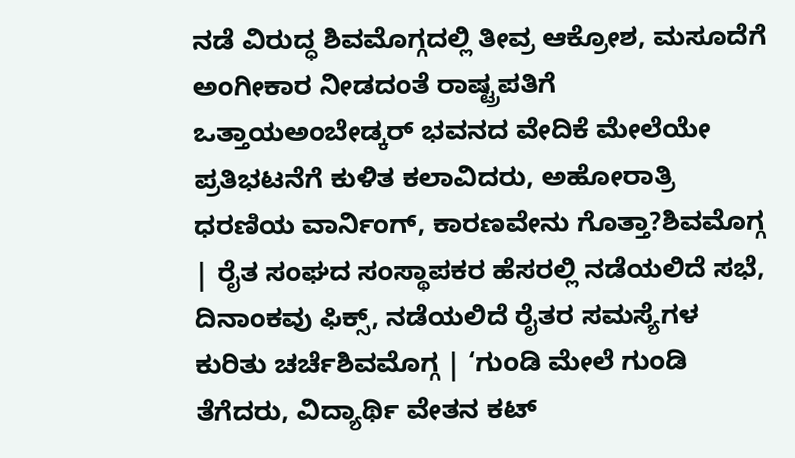ನಡೆ ವಿರುದ್ಧ ಶಿವಮೊಗ್ಗದಲ್ಲಿ ತೀವ್ರ ಆಕ್ರೋಶ, ಮಸೂದೆಗೆ ಅಂಗೀಕಾರ ನೀಡದಂತೆ ರಾಷ್ಟ್ರಪತಿಗೆ ಒತ್ತಾಯಅಂಬೇಡ್ಕರ್ ಭವನದ ವೇದಿಕೆ ಮೇಲೆಯೇ ಪ್ರತಿಭಟನೆಗೆ ಕುಳಿತ ಕಲಾವಿದರು, ಅಹೋರಾತ್ರಿ ಧರಣಿಯ ವಾರ್ನಿಂಗ್, ಕಾರಣವೇನು ಗೊತ್ತಾ?ಶಿವಮೊಗ್ಗ | ರೈತ ಸಂಘದ ಸಂಸ್ಥಾಪಕರ ಹೆಸರಲ್ಲಿ ನಡೆಯಲಿದೆ ಸಭೆ, ದಿನಾಂಕವು ಫಿಕ್ಸ್, ನಡೆಯಲಿದೆ ರೈತರ ಸಮಸ್ಯೆಗಳ ಕುರಿತು ಚರ್ಚೆಶಿವಮೊಗ್ಗ | ‘ಗುಂಡಿ ಮೇಲೆ ಗುಂಡಿ ತೆಗೆದರು, ವಿದ್ಯಾರ್ಥಿ ವೇತನ ಕಟ್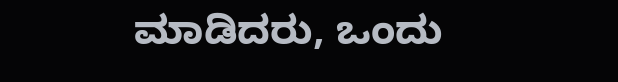ಮಾಡಿದರು, ಒಂದು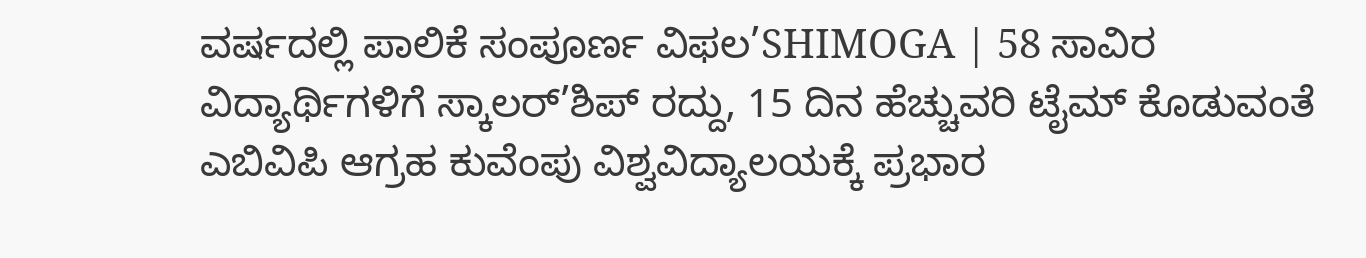ವರ್ಷದಲ್ಲಿ ಪಾಲಿಕೆ ಸಂಪೂರ್ಣ ವಿಫಲ’SHIMOGA | 58 ಸಾವಿರ ವಿದ್ಯಾರ್ಥಿಗಳಿಗೆ ಸ್ಕಾಲರ್’ಶಿಪ್ ರದ್ದು, 15 ದಿನ ಹೆಚ್ಚುವರಿ ಟೈಮ್ ಕೊಡುವಂತೆ ಎಬಿವಿಪಿ ಆಗ್ರಹ ಕುವೆಂಪು ವಿಶ್ವವಿದ್ಯಾಲಯಕ್ಕೆ ಪ್ರಭಾರ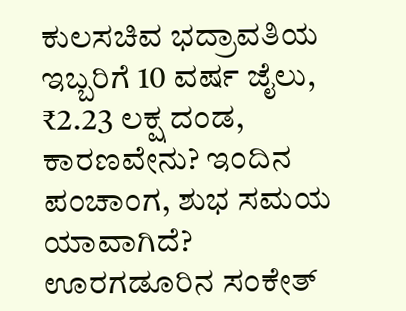ಕುಲಸಚಿವ ಭದ್ರಾವತಿಯ ಇಬ್ಬರಿಗೆ 10 ವರ್ಷ ಜೈಲು, ₹2.23 ಲಕ್ಷ ದಂಡ, ಕಾರಣವೇನು? ಇಂದಿನ ಪಂಚಾಂಗ, ಶುಭ ಸಮಯ ಯಾವಾಗಿದೆ? ಊರಗಡೂರಿನ ಸಂಕೇತ್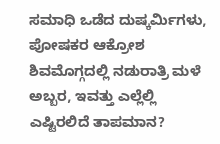ಸಮಾಧಿ ಒಡೆದ ದುಷ್ಕರ್ಮಿಗಳು, ಪೋಷಕರ ಆಕ್ರೋಶ ಶಿವಮೊಗ್ಗದಲ್ಲಿ ನಡುರಾತ್ರಿ ಮಳೆ ಅಬ್ಬರ, ಇವತ್ತು ಎಲ್ಲೆಲ್ಲಿ ಎಷ್ಟಿರಲಿದೆ ತಾಪಮಾನ?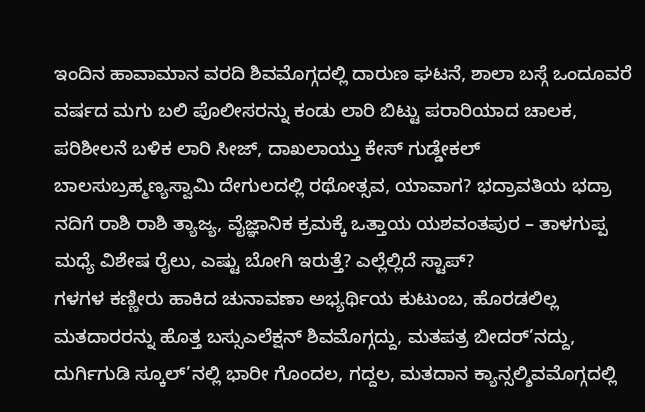ಇಂದಿನ ಹಾವಾಮಾನ ವರದಿ ಶಿವಮೊಗ್ಗದಲ್ಲಿ ದಾರುಣ ಘಟನೆ, ಶಾಲಾ ಬಸ್ಗೆ ಒಂದೂವರೆ ವರ್ಷದ ಮಗು ಬಲಿ ಪೊಲೀಸರನ್ನು ಕಂಡು ಲಾರಿ ಬಿಟ್ಟು ಪರಾರಿಯಾದ ಚಾಲಕ, ಪರಿಶೀಲನೆ ಬಳಿಕ ಲಾರಿ ಸೀಜ್, ದಾಖಲಾಯ್ತು ಕೇಸ್ ಗುಡ್ಡೇಕಲ್ ಬಾಲಸುಬ್ರಹ್ಮಣ್ಯಸ್ವಾಮಿ ದೇಗುಲದಲ್ಲಿ ರಥೋತ್ಸವ, ಯಾವಾಗ? ಭದ್ರಾವತಿಯ ಭದ್ರಾ ನದಿಗೆ ರಾಶಿ ರಾಶಿ ತ್ಯಾಜ್ಯ, ವೈಜ್ಞಾನಿಕ ಕ್ರಮಕ್ಕೆ ಒತ್ತಾಯ ಯಶವಂತಪುರ – ತಾಳಗುಪ್ಪ ಮಧ್ಯೆ ವಿಶೇಷ ರೈಲು, ಎಷ್ಟು ಬೋಗಿ ಇರುತ್ತೆ? ಎಲ್ಲೆಲ್ಲಿದೆ ಸ್ಟಾಪ್?
ಗಳಗಳ ಕಣ್ಣೀರು ಹಾಕಿದ ಚುನಾವಣಾ ಅಭ್ಯರ್ಥಿಯ ಕುಟುಂಬ, ಹೊರಡಲಿಲ್ಲ ಮತದಾರರನ್ನು ಹೊತ್ತ ಬಸ್ಸುಎಲೆಕ್ಷನ್ ಶಿವಮೊಗ್ಗದ್ದು, ಮತಪತ್ರ ಬೀದರ್’ನದ್ದು, ದುರ್ಗಿಗುಡಿ ಸ್ಕೂಲ್’ನಲ್ಲಿ ಭಾರೀ ಗೊಂದಲ, ಗದ್ದಲ, ಮತದಾನ ಕ್ಯಾನ್ಸಲ್ಶಿವಮೊಗ್ಗದಲ್ಲಿ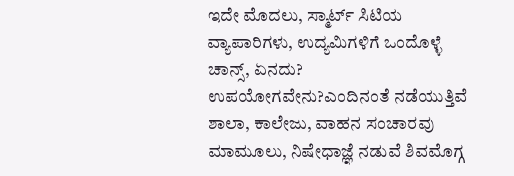ಇದೇ ಮೊದಲು, ಸ್ಮಾರ್ಟ್ ಸಿಟಿಯ ವ್ಯಾಪಾರಿಗಳು, ಉದ್ಯಮಿಗಳಿಗೆ ಒಂದೊಳ್ಳೆ ಚಾನ್ಸ್, ಏನದು? ಉಪಯೋಗವೇನು?ಎಂದಿನಂತೆ ನಡೆಯುತ್ತಿವೆ ಶಾಲಾ, ಕಾಲೇಜು, ವಾಹನ ಸಂಚಾರವು ಮಾಮೂಲು, ನಿಷೇಧಾಜ್ಞೆ ನಡುವೆ ಶಿವಮೊಗ್ಗ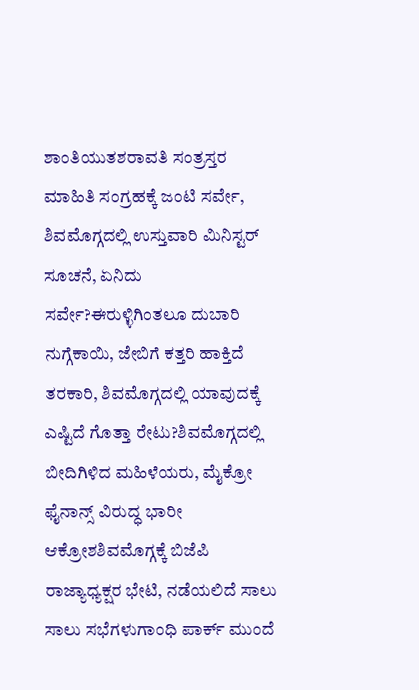ಶಾಂತಿಯುತಶರಾವತಿ ಸಂತ್ರಸ್ತರ ಮಾಹಿತಿ ಸಂಗ್ರಹಕ್ಕೆ ಜಂಟಿ ಸರ್ವೇ, ಶಿವಮೊಗ್ಗದಲ್ಲಿ ಉಸ್ತುವಾರಿ ಮಿನಿಸ್ಟರ್ ಸೂಚನೆ, ಏನಿದು ಸರ್ವೇ?ಈರುಳ್ಳಿಗಿಂತಲೂ ದುಬಾರಿ ನುಗ್ಗೆಕಾಯಿ, ಜೇಬಿಗೆ ಕತ್ತರಿ ಹಾಕ್ತಿದೆ ತರಕಾರಿ, ಶಿವಮೊಗ್ಗದಲ್ಲಿ ಯಾವುದಕ್ಕೆ ಎಷ್ಟಿದೆ ಗೊತ್ತಾ ರೇಟು?ಶಿವಮೊಗ್ಗದಲ್ಲಿ ಬೀದಿಗಿಳಿದ ಮಹಿಳೆಯರು, ಮೈಕ್ರೋ ಫೈನಾನ್ಸ್ ವಿರುದ್ಧ ಭಾರೀ ಆಕ್ರೋಶಶಿವಮೊಗ್ಗಕ್ಕೆ ಬಿಜೆಪಿ ರಾಜ್ಯಾಧ್ಯಕ್ಷರ ಭೇಟಿ, ನಡೆಯಲಿದೆ ಸಾಲು ಸಾಲು ಸಭೆಗಳುಗಾಂಧಿ ಪಾರ್ಕ್ ಮುಂದೆ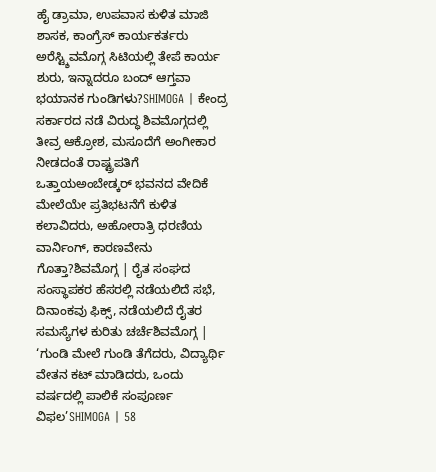ಹೈ ಡ್ರಾಮಾ, ಉಪವಾಸ ಕುಳಿತ ಮಾಜಿ ಶಾಸಕ, ಕಾಂಗ್ರೆಸ್ ಕಾರ್ಯಕರ್ತರು ಅರೆಸ್ಟ್ಶಿವಮೊಗ್ಗ ಸಿಟಿಯಲ್ಲಿ ತೇಪೆ ಕಾರ್ಯ ಶುರು, ಇನ್ನಾದರೂ ಬಂದ್ ಆಗ್ತವಾ ಭಯಾನಕ ಗುಂಡಿಗಳು?SHIMOGA | ಕೇಂದ್ರ ಸರ್ಕಾರದ ನಡೆ ವಿರುದ್ಧ ಶಿವಮೊಗ್ಗದಲ್ಲಿ ತೀವ್ರ ಆಕ್ರೋಶ, ಮಸೂದೆಗೆ ಅಂಗೀಕಾರ ನೀಡದಂತೆ ರಾಷ್ಟ್ರಪತಿಗೆ ಒತ್ತಾಯಅಂಬೇಡ್ಕರ್ ಭವನದ ವೇದಿಕೆ ಮೇಲೆಯೇ ಪ್ರತಿಭಟನೆಗೆ ಕುಳಿತ ಕಲಾವಿದರು, ಅಹೋರಾತ್ರಿ ಧರಣಿಯ ವಾರ್ನಿಂಗ್, ಕಾರಣವೇನು ಗೊತ್ತಾ?ಶಿವಮೊಗ್ಗ | ರೈತ ಸಂಘದ ಸಂಸ್ಥಾಪಕರ ಹೆಸರಲ್ಲಿ ನಡೆಯಲಿದೆ ಸಭೆ, ದಿನಾಂಕವು ಫಿಕ್ಸ್, ನಡೆಯಲಿದೆ ರೈತರ ಸಮಸ್ಯೆಗಳ ಕುರಿತು ಚರ್ಚೆಶಿವಮೊಗ್ಗ | ‘ಗುಂಡಿ ಮೇಲೆ ಗುಂಡಿ ತೆಗೆದರು, ವಿದ್ಯಾರ್ಥಿ ವೇತನ ಕಟ್ ಮಾಡಿದರು, ಒಂದು ವರ್ಷದಲ್ಲಿ ಪಾಲಿಕೆ ಸಂಪೂರ್ಣ ವಿಫಲ’SHIMOGA | 58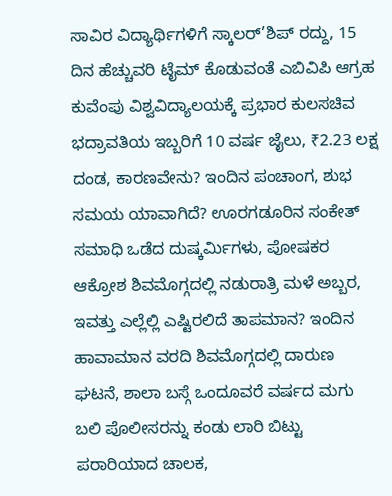ಸಾವಿರ ವಿದ್ಯಾರ್ಥಿಗಳಿಗೆ ಸ್ಕಾಲರ್’ಶಿಪ್ ರದ್ದು, 15 ದಿನ ಹೆಚ್ಚುವರಿ ಟೈಮ್ ಕೊಡುವಂತೆ ಎಬಿವಿಪಿ ಆಗ್ರಹ ಕುವೆಂಪು ವಿಶ್ವವಿದ್ಯಾಲಯಕ್ಕೆ ಪ್ರಭಾರ ಕುಲಸಚಿವ ಭದ್ರಾವತಿಯ ಇಬ್ಬರಿಗೆ 10 ವರ್ಷ ಜೈಲು, ₹2.23 ಲಕ್ಷ ದಂಡ, ಕಾರಣವೇನು? ಇಂದಿನ ಪಂಚಾಂಗ, ಶುಭ ಸಮಯ ಯಾವಾಗಿದೆ? ಊರಗಡೂರಿನ ಸಂಕೇತ್ ಸಮಾಧಿ ಒಡೆದ ದುಷ್ಕರ್ಮಿಗಳು, ಪೋಷಕರ ಆಕ್ರೋಶ ಶಿವಮೊಗ್ಗದಲ್ಲಿ ನಡುರಾತ್ರಿ ಮಳೆ ಅಬ್ಬರ, ಇವತ್ತು ಎಲ್ಲೆಲ್ಲಿ ಎಷ್ಟಿರಲಿದೆ ತಾಪಮಾನ? ಇಂದಿನ ಹಾವಾಮಾನ ವರದಿ ಶಿವಮೊಗ್ಗದಲ್ಲಿ ದಾರುಣ ಘಟನೆ, ಶಾಲಾ ಬಸ್ಗೆ ಒಂದೂವರೆ ವರ್ಷದ ಮಗು ಬಲಿ ಪೊಲೀಸರನ್ನು ಕಂಡು ಲಾರಿ ಬಿಟ್ಟು ಪರಾರಿಯಾದ ಚಾಲಕ,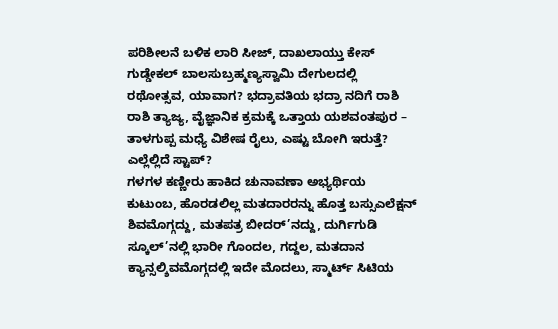ಪರಿಶೀಲನೆ ಬಳಿಕ ಲಾರಿ ಸೀಜ್, ದಾಖಲಾಯ್ತು ಕೇಸ್ ಗುಡ್ಡೇಕಲ್ ಬಾಲಸುಬ್ರಹ್ಮಣ್ಯಸ್ವಾಮಿ ದೇಗುಲದಲ್ಲಿ ರಥೋತ್ಸವ, ಯಾವಾಗ? ಭದ್ರಾವತಿಯ ಭದ್ರಾ ನದಿಗೆ ರಾಶಿ ರಾಶಿ ತ್ಯಾಜ್ಯ, ವೈಜ್ಞಾನಿಕ ಕ್ರಮಕ್ಕೆ ಒತ್ತಾಯ ಯಶವಂತಪುರ – ತಾಳಗುಪ್ಪ ಮಧ್ಯೆ ವಿಶೇಷ ರೈಲು, ಎಷ್ಟು ಬೋಗಿ ಇರುತ್ತೆ? ಎಲ್ಲೆಲ್ಲಿದೆ ಸ್ಟಾಪ್?
ಗಳಗಳ ಕಣ್ಣೀರು ಹಾಕಿದ ಚುನಾವಣಾ ಅಭ್ಯರ್ಥಿಯ ಕುಟುಂಬ, ಹೊರಡಲಿಲ್ಲ ಮತದಾರರನ್ನು ಹೊತ್ತ ಬಸ್ಸುಎಲೆಕ್ಷನ್ ಶಿವಮೊಗ್ಗದ್ದು, ಮತಪತ್ರ ಬೀದರ್’ನದ್ದು, ದುರ್ಗಿಗುಡಿ ಸ್ಕೂಲ್’ನಲ್ಲಿ ಭಾರೀ ಗೊಂದಲ, ಗದ್ದಲ, ಮತದಾನ ಕ್ಯಾನ್ಸಲ್ಶಿವಮೊಗ್ಗದಲ್ಲಿ ಇದೇ ಮೊದಲು, ಸ್ಮಾರ್ಟ್ ಸಿಟಿಯ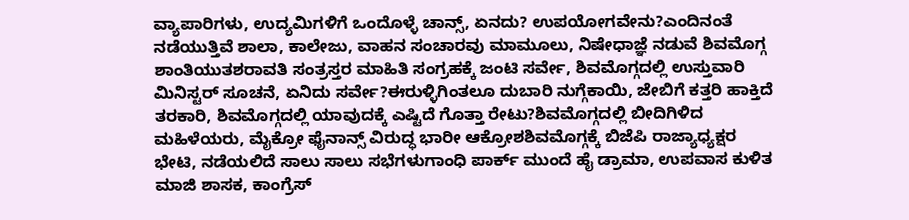ವ್ಯಾಪಾರಿಗಳು, ಉದ್ಯಮಿಗಳಿಗೆ ಒಂದೊಳ್ಳೆ ಚಾನ್ಸ್, ಏನದು? ಉಪಯೋಗವೇನು?ಎಂದಿನಂತೆ ನಡೆಯುತ್ತಿವೆ ಶಾಲಾ, ಕಾಲೇಜು, ವಾಹನ ಸಂಚಾರವು ಮಾಮೂಲು, ನಿಷೇಧಾಜ್ಞೆ ನಡುವೆ ಶಿವಮೊಗ್ಗ ಶಾಂತಿಯುತಶರಾವತಿ ಸಂತ್ರಸ್ತರ ಮಾಹಿತಿ ಸಂಗ್ರಹಕ್ಕೆ ಜಂಟಿ ಸರ್ವೇ, ಶಿವಮೊಗ್ಗದಲ್ಲಿ ಉಸ್ತುವಾರಿ ಮಿನಿಸ್ಟರ್ ಸೂಚನೆ, ಏನಿದು ಸರ್ವೇ?ಈರುಳ್ಳಿಗಿಂತಲೂ ದುಬಾರಿ ನುಗ್ಗೆಕಾಯಿ, ಜೇಬಿಗೆ ಕತ್ತರಿ ಹಾಕ್ತಿದೆ ತರಕಾರಿ, ಶಿವಮೊಗ್ಗದಲ್ಲಿ ಯಾವುದಕ್ಕೆ ಎಷ್ಟಿದೆ ಗೊತ್ತಾ ರೇಟು?ಶಿವಮೊಗ್ಗದಲ್ಲಿ ಬೀದಿಗಿಳಿದ ಮಹಿಳೆಯರು, ಮೈಕ್ರೋ ಫೈನಾನ್ಸ್ ವಿರುದ್ಧ ಭಾರೀ ಆಕ್ರೋಶಶಿವಮೊಗ್ಗಕ್ಕೆ ಬಿಜೆಪಿ ರಾಜ್ಯಾಧ್ಯಕ್ಷರ ಭೇಟಿ, ನಡೆಯಲಿದೆ ಸಾಲು ಸಾಲು ಸಭೆಗಳುಗಾಂಧಿ ಪಾರ್ಕ್ ಮುಂದೆ ಹೈ ಡ್ರಾಮಾ, ಉಪವಾಸ ಕುಳಿತ ಮಾಜಿ ಶಾಸಕ, ಕಾಂಗ್ರೆಸ್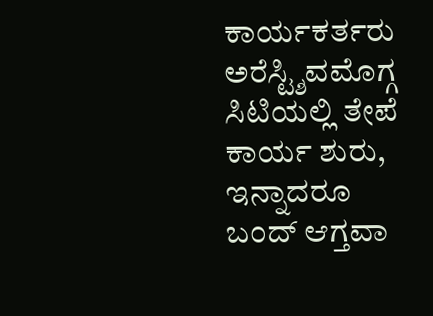ಕಾರ್ಯಕರ್ತರು ಅರೆಸ್ಟ್ಶಿವಮೊಗ್ಗ ಸಿಟಿಯಲ್ಲಿ ತೇಪೆ ಕಾರ್ಯ ಶುರು, ಇನ್ನಾದರೂ ಬಂದ್ ಆಗ್ತವಾ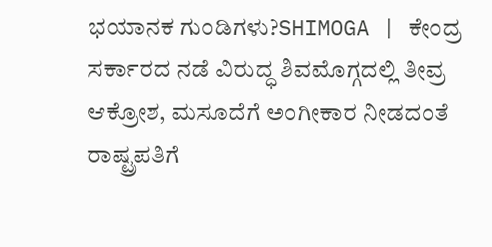ಭಯಾನಕ ಗುಂಡಿಗಳು?SHIMOGA | ಕೇಂದ್ರ ಸರ್ಕಾರದ ನಡೆ ವಿರುದ್ಧ ಶಿವಮೊಗ್ಗದಲ್ಲಿ ತೀವ್ರ ಆಕ್ರೋಶ, ಮಸೂದೆಗೆ ಅಂಗೀಕಾರ ನೀಡದಂತೆ ರಾಷ್ಟ್ರಪತಿಗೆ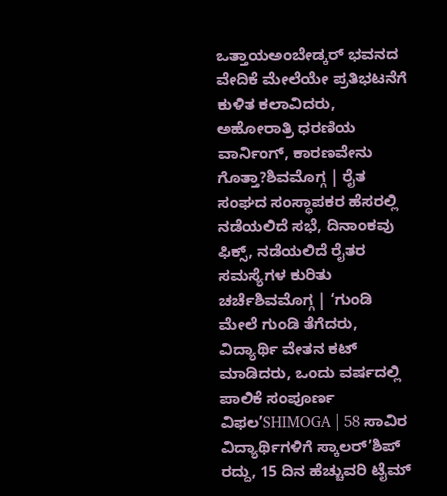ಒತ್ತಾಯಅಂಬೇಡ್ಕರ್ ಭವನದ ವೇದಿಕೆ ಮೇಲೆಯೇ ಪ್ರತಿಭಟನೆಗೆ ಕುಳಿತ ಕಲಾವಿದರು, ಅಹೋರಾತ್ರಿ ಧರಣಿಯ ವಾರ್ನಿಂಗ್, ಕಾರಣವೇನು ಗೊತ್ತಾ?ಶಿವಮೊಗ್ಗ | ರೈತ ಸಂಘದ ಸಂಸ್ಥಾಪಕರ ಹೆಸರಲ್ಲಿ ನಡೆಯಲಿದೆ ಸಭೆ, ದಿನಾಂಕವು ಫಿಕ್ಸ್, ನಡೆಯಲಿದೆ ರೈತರ ಸಮಸ್ಯೆಗಳ ಕುರಿತು ಚರ್ಚೆಶಿವಮೊಗ್ಗ | ‘ಗುಂಡಿ ಮೇಲೆ ಗುಂಡಿ ತೆಗೆದರು, ವಿದ್ಯಾರ್ಥಿ ವೇತನ ಕಟ್ ಮಾಡಿದರು, ಒಂದು ವರ್ಷದಲ್ಲಿ ಪಾಲಿಕೆ ಸಂಪೂರ್ಣ ವಿಫಲ’SHIMOGA | 58 ಸಾವಿರ ವಿದ್ಯಾರ್ಥಿಗಳಿಗೆ ಸ್ಕಾಲರ್’ಶಿಪ್ ರದ್ದು, 15 ದಿನ ಹೆಚ್ಚುವರಿ ಟೈಮ್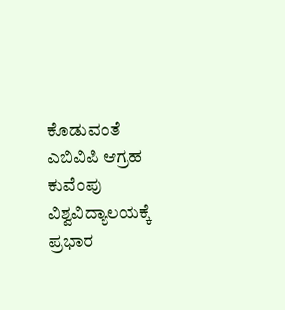ಕೊಡುವಂತೆ ಎಬಿವಿಪಿ ಆಗ್ರಹ ಕುವೆಂಪು ವಿಶ್ವವಿದ್ಯಾಲಯಕ್ಕೆ ಪ್ರಭಾರ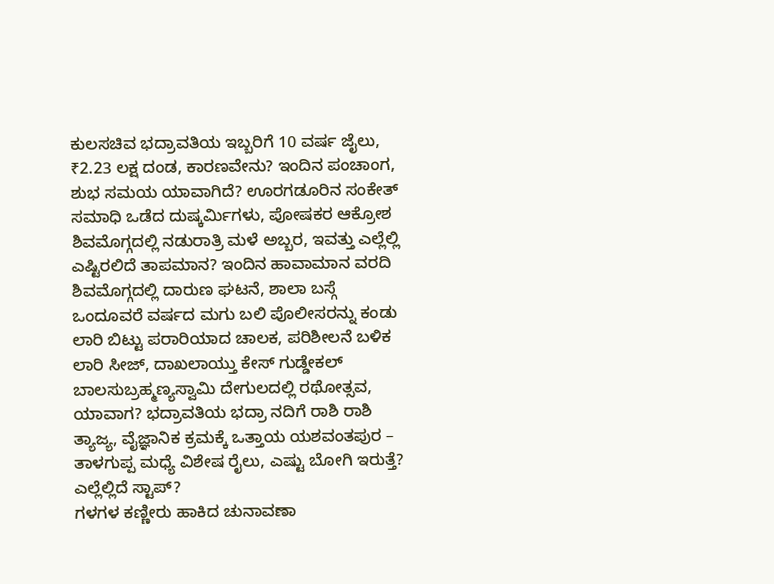ಕುಲಸಚಿವ ಭದ್ರಾವತಿಯ ಇಬ್ಬರಿಗೆ 10 ವರ್ಷ ಜೈಲು, ₹2.23 ಲಕ್ಷ ದಂಡ, ಕಾರಣವೇನು? ಇಂದಿನ ಪಂಚಾಂಗ, ಶುಭ ಸಮಯ ಯಾವಾಗಿದೆ? ಊರಗಡೂರಿನ ಸಂಕೇತ್ ಸಮಾಧಿ ಒಡೆದ ದುಷ್ಕರ್ಮಿಗಳು, ಪೋಷಕರ ಆಕ್ರೋಶ ಶಿವಮೊಗ್ಗದಲ್ಲಿ ನಡುರಾತ್ರಿ ಮಳೆ ಅಬ್ಬರ, ಇವತ್ತು ಎಲ್ಲೆಲ್ಲಿ ಎಷ್ಟಿರಲಿದೆ ತಾಪಮಾನ? ಇಂದಿನ ಹಾವಾಮಾನ ವರದಿ ಶಿವಮೊಗ್ಗದಲ್ಲಿ ದಾರುಣ ಘಟನೆ, ಶಾಲಾ ಬಸ್ಗೆ ಒಂದೂವರೆ ವರ್ಷದ ಮಗು ಬಲಿ ಪೊಲೀಸರನ್ನು ಕಂಡು ಲಾರಿ ಬಿಟ್ಟು ಪರಾರಿಯಾದ ಚಾಲಕ, ಪರಿಶೀಲನೆ ಬಳಿಕ ಲಾರಿ ಸೀಜ್, ದಾಖಲಾಯ್ತು ಕೇಸ್ ಗುಡ್ಡೇಕಲ್ ಬಾಲಸುಬ್ರಹ್ಮಣ್ಯಸ್ವಾಮಿ ದೇಗುಲದಲ್ಲಿ ರಥೋತ್ಸವ, ಯಾವಾಗ? ಭದ್ರಾವತಿಯ ಭದ್ರಾ ನದಿಗೆ ರಾಶಿ ರಾಶಿ ತ್ಯಾಜ್ಯ, ವೈಜ್ಞಾನಿಕ ಕ್ರಮಕ್ಕೆ ಒತ್ತಾಯ ಯಶವಂತಪುರ – ತಾಳಗುಪ್ಪ ಮಧ್ಯೆ ವಿಶೇಷ ರೈಲು, ಎಷ್ಟು ಬೋಗಿ ಇರುತ್ತೆ? ಎಲ್ಲೆಲ್ಲಿದೆ ಸ್ಟಾಪ್?
ಗಳಗಳ ಕಣ್ಣೀರು ಹಾಕಿದ ಚುನಾವಣಾ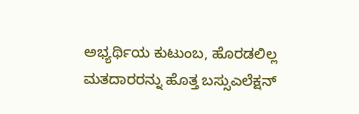ಅಭ್ಯರ್ಥಿಯ ಕುಟುಂಬ, ಹೊರಡಲಿಲ್ಲ ಮತದಾರರನ್ನು ಹೊತ್ತ ಬಸ್ಸುಎಲೆಕ್ಷನ್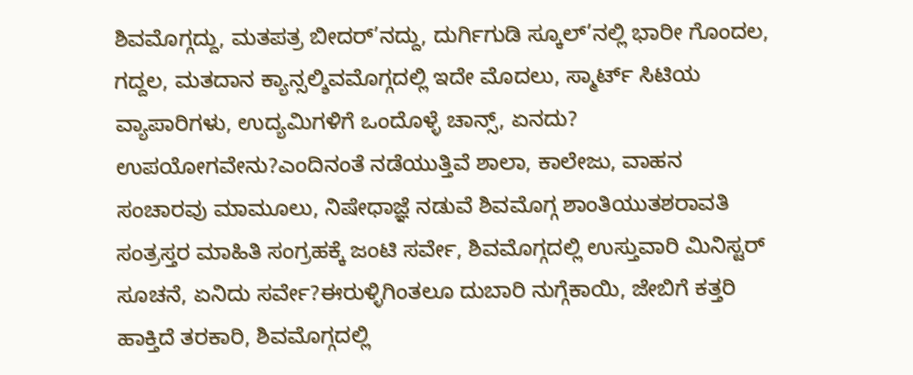ಶಿವಮೊಗ್ಗದ್ದು, ಮತಪತ್ರ ಬೀದರ್’ನದ್ದು, ದುರ್ಗಿಗುಡಿ ಸ್ಕೂಲ್’ನಲ್ಲಿ ಭಾರೀ ಗೊಂದಲ, ಗದ್ದಲ, ಮತದಾನ ಕ್ಯಾನ್ಸಲ್ಶಿವಮೊಗ್ಗದಲ್ಲಿ ಇದೇ ಮೊದಲು, ಸ್ಮಾರ್ಟ್ ಸಿಟಿಯ ವ್ಯಾಪಾರಿಗಳು, ಉದ್ಯಮಿಗಳಿಗೆ ಒಂದೊಳ್ಳೆ ಚಾನ್ಸ್, ಏನದು? ಉಪಯೋಗವೇನು?ಎಂದಿನಂತೆ ನಡೆಯುತ್ತಿವೆ ಶಾಲಾ, ಕಾಲೇಜು, ವಾಹನ ಸಂಚಾರವು ಮಾಮೂಲು, ನಿಷೇಧಾಜ್ಞೆ ನಡುವೆ ಶಿವಮೊಗ್ಗ ಶಾಂತಿಯುತಶರಾವತಿ ಸಂತ್ರಸ್ತರ ಮಾಹಿತಿ ಸಂಗ್ರಹಕ್ಕೆ ಜಂಟಿ ಸರ್ವೇ, ಶಿವಮೊಗ್ಗದಲ್ಲಿ ಉಸ್ತುವಾರಿ ಮಿನಿಸ್ಟರ್ ಸೂಚನೆ, ಏನಿದು ಸರ್ವೇ?ಈರುಳ್ಳಿಗಿಂತಲೂ ದುಬಾರಿ ನುಗ್ಗೆಕಾಯಿ, ಜೇಬಿಗೆ ಕತ್ತರಿ ಹಾಕ್ತಿದೆ ತರಕಾರಿ, ಶಿವಮೊಗ್ಗದಲ್ಲಿ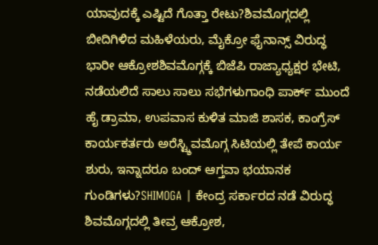ಯಾವುದಕ್ಕೆ ಎಷ್ಟಿದೆ ಗೊತ್ತಾ ರೇಟು?ಶಿವಮೊಗ್ಗದಲ್ಲಿ ಬೀದಿಗಿಳಿದ ಮಹಿಳೆಯರು, ಮೈಕ್ರೋ ಫೈನಾನ್ಸ್ ವಿರುದ್ಧ ಭಾರೀ ಆಕ್ರೋಶಶಿವಮೊಗ್ಗಕ್ಕೆ ಬಿಜೆಪಿ ರಾಜ್ಯಾಧ್ಯಕ್ಷರ ಭೇಟಿ, ನಡೆಯಲಿದೆ ಸಾಲು ಸಾಲು ಸಭೆಗಳುಗಾಂಧಿ ಪಾರ್ಕ್ ಮುಂದೆ ಹೈ ಡ್ರಾಮಾ, ಉಪವಾಸ ಕುಳಿತ ಮಾಜಿ ಶಾಸಕ, ಕಾಂಗ್ರೆಸ್ ಕಾರ್ಯಕರ್ತರು ಅರೆಸ್ಟ್ಶಿವಮೊಗ್ಗ ಸಿಟಿಯಲ್ಲಿ ತೇಪೆ ಕಾರ್ಯ ಶುರು, ಇನ್ನಾದರೂ ಬಂದ್ ಆಗ್ತವಾ ಭಯಾನಕ ಗುಂಡಿಗಳು?SHIMOGA | ಕೇಂದ್ರ ಸರ್ಕಾರದ ನಡೆ ವಿರುದ್ಧ ಶಿವಮೊಗ್ಗದಲ್ಲಿ ತೀವ್ರ ಆಕ್ರೋಶ,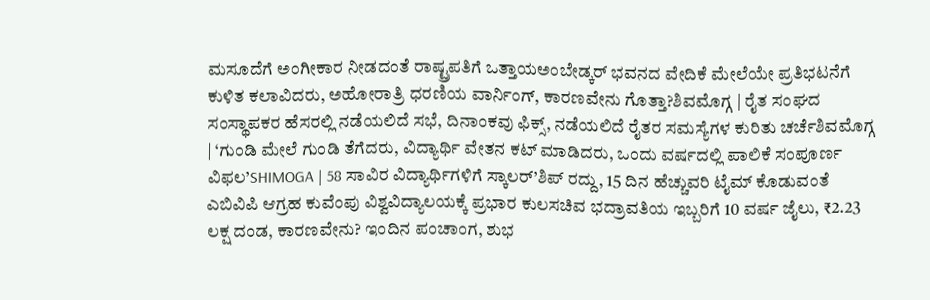ಮಸೂದೆಗೆ ಅಂಗೀಕಾರ ನೀಡದಂತೆ ರಾಷ್ಟ್ರಪತಿಗೆ ಒತ್ತಾಯಅಂಬೇಡ್ಕರ್ ಭವನದ ವೇದಿಕೆ ಮೇಲೆಯೇ ಪ್ರತಿಭಟನೆಗೆ ಕುಳಿತ ಕಲಾವಿದರು, ಅಹೋರಾತ್ರಿ ಧರಣಿಯ ವಾರ್ನಿಂಗ್, ಕಾರಣವೇನು ಗೊತ್ತಾ?ಶಿವಮೊಗ್ಗ | ರೈತ ಸಂಘದ ಸಂಸ್ಥಾಪಕರ ಹೆಸರಲ್ಲಿ ನಡೆಯಲಿದೆ ಸಭೆ, ದಿನಾಂಕವು ಫಿಕ್ಸ್, ನಡೆಯಲಿದೆ ರೈತರ ಸಮಸ್ಯೆಗಳ ಕುರಿತು ಚರ್ಚೆಶಿವಮೊಗ್ಗ | ‘ಗುಂಡಿ ಮೇಲೆ ಗುಂಡಿ ತೆಗೆದರು, ವಿದ್ಯಾರ್ಥಿ ವೇತನ ಕಟ್ ಮಾಡಿದರು, ಒಂದು ವರ್ಷದಲ್ಲಿ ಪಾಲಿಕೆ ಸಂಪೂರ್ಣ ವಿಫಲ’SHIMOGA | 58 ಸಾವಿರ ವಿದ್ಯಾರ್ಥಿಗಳಿಗೆ ಸ್ಕಾಲರ್’ಶಿಪ್ ರದ್ದು, 15 ದಿನ ಹೆಚ್ಚುವರಿ ಟೈಮ್ ಕೊಡುವಂತೆ ಎಬಿವಿಪಿ ಆಗ್ರಹ ಕುವೆಂಪು ವಿಶ್ವವಿದ್ಯಾಲಯಕ್ಕೆ ಪ್ರಭಾರ ಕುಲಸಚಿವ ಭದ್ರಾವತಿಯ ಇಬ್ಬರಿಗೆ 10 ವರ್ಷ ಜೈಲು, ₹2.23 ಲಕ್ಷ ದಂಡ, ಕಾರಣವೇನು? ಇಂದಿನ ಪಂಚಾಂಗ, ಶುಭ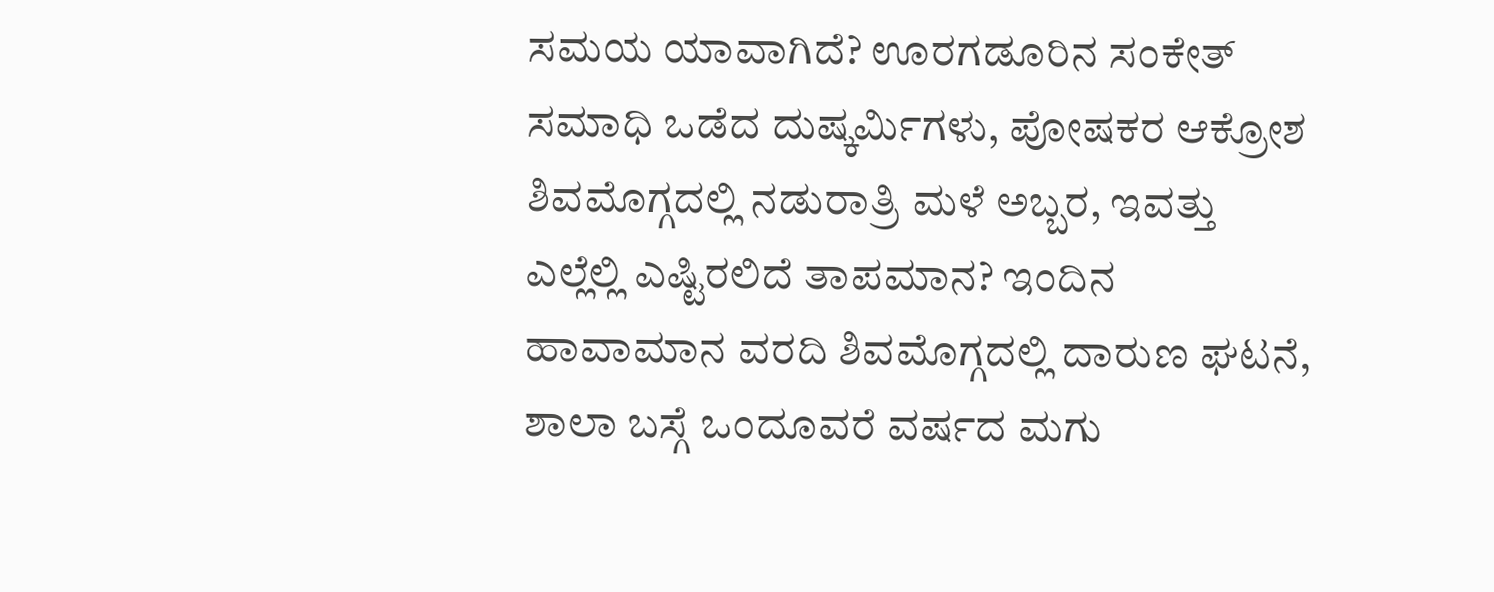ಸಮಯ ಯಾವಾಗಿದೆ? ಊರಗಡೂರಿನ ಸಂಕೇತ್ ಸಮಾಧಿ ಒಡೆದ ದುಷ್ಕರ್ಮಿಗಳು, ಪೋಷಕರ ಆಕ್ರೋಶ ಶಿವಮೊಗ್ಗದಲ್ಲಿ ನಡುರಾತ್ರಿ ಮಳೆ ಅಬ್ಬರ, ಇವತ್ತು ಎಲ್ಲೆಲ್ಲಿ ಎಷ್ಟಿರಲಿದೆ ತಾಪಮಾನ? ಇಂದಿನ ಹಾವಾಮಾನ ವರದಿ ಶಿವಮೊಗ್ಗದಲ್ಲಿ ದಾರುಣ ಘಟನೆ, ಶಾಲಾ ಬಸ್ಗೆ ಒಂದೂವರೆ ವರ್ಷದ ಮಗು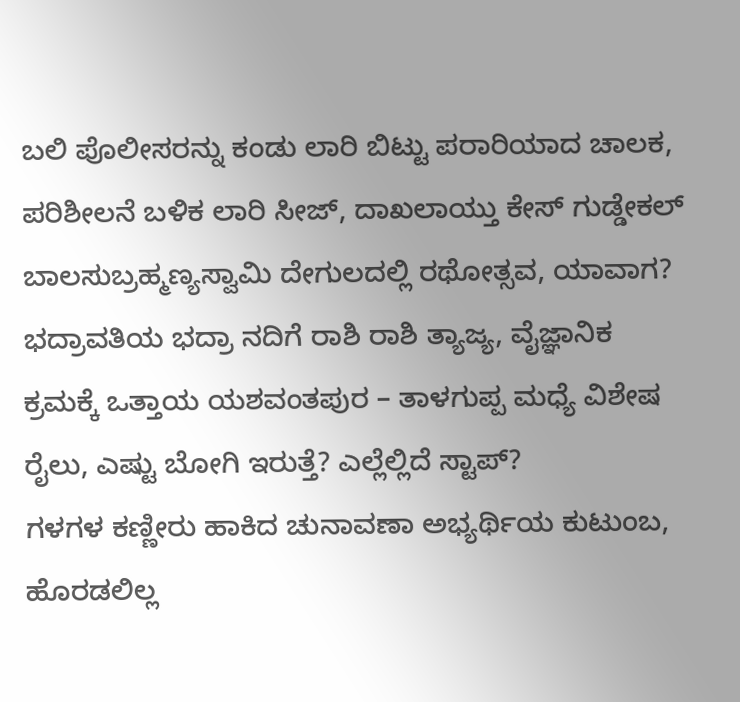ಬಲಿ ಪೊಲೀಸರನ್ನು ಕಂಡು ಲಾರಿ ಬಿಟ್ಟು ಪರಾರಿಯಾದ ಚಾಲಕ, ಪರಿಶೀಲನೆ ಬಳಿಕ ಲಾರಿ ಸೀಜ್, ದಾಖಲಾಯ್ತು ಕೇಸ್ ಗುಡ್ಡೇಕಲ್ ಬಾಲಸುಬ್ರಹ್ಮಣ್ಯಸ್ವಾಮಿ ದೇಗುಲದಲ್ಲಿ ರಥೋತ್ಸವ, ಯಾವಾಗ? ಭದ್ರಾವತಿಯ ಭದ್ರಾ ನದಿಗೆ ರಾಶಿ ರಾಶಿ ತ್ಯಾಜ್ಯ, ವೈಜ್ಞಾನಿಕ ಕ್ರಮಕ್ಕೆ ಒತ್ತಾಯ ಯಶವಂತಪುರ – ತಾಳಗುಪ್ಪ ಮಧ್ಯೆ ವಿಶೇಷ ರೈಲು, ಎಷ್ಟು ಬೋಗಿ ಇರುತ್ತೆ? ಎಲ್ಲೆಲ್ಲಿದೆ ಸ್ಟಾಪ್?
ಗಳಗಳ ಕಣ್ಣೀರು ಹಾಕಿದ ಚುನಾವಣಾ ಅಭ್ಯರ್ಥಿಯ ಕುಟುಂಬ, ಹೊರಡಲಿಲ್ಲ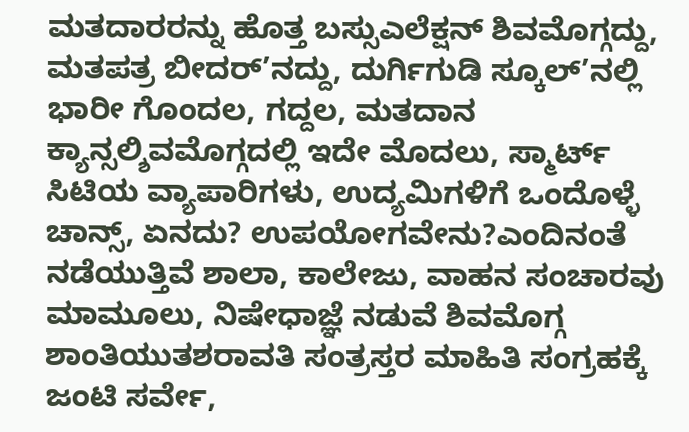ಮತದಾರರನ್ನು ಹೊತ್ತ ಬಸ್ಸುಎಲೆಕ್ಷನ್ ಶಿವಮೊಗ್ಗದ್ದು, ಮತಪತ್ರ ಬೀದರ್’ನದ್ದು, ದುರ್ಗಿಗುಡಿ ಸ್ಕೂಲ್’ನಲ್ಲಿ ಭಾರೀ ಗೊಂದಲ, ಗದ್ದಲ, ಮತದಾನ ಕ್ಯಾನ್ಸಲ್ಶಿವಮೊಗ್ಗದಲ್ಲಿ ಇದೇ ಮೊದಲು, ಸ್ಮಾರ್ಟ್ ಸಿಟಿಯ ವ್ಯಾಪಾರಿಗಳು, ಉದ್ಯಮಿಗಳಿಗೆ ಒಂದೊಳ್ಳೆ ಚಾನ್ಸ್, ಏನದು? ಉಪಯೋಗವೇನು?ಎಂದಿನಂತೆ ನಡೆಯುತ್ತಿವೆ ಶಾಲಾ, ಕಾಲೇಜು, ವಾಹನ ಸಂಚಾರವು ಮಾಮೂಲು, ನಿಷೇಧಾಜ್ಞೆ ನಡುವೆ ಶಿವಮೊಗ್ಗ ಶಾಂತಿಯುತಶರಾವತಿ ಸಂತ್ರಸ್ತರ ಮಾಹಿತಿ ಸಂಗ್ರಹಕ್ಕೆ ಜಂಟಿ ಸರ್ವೇ,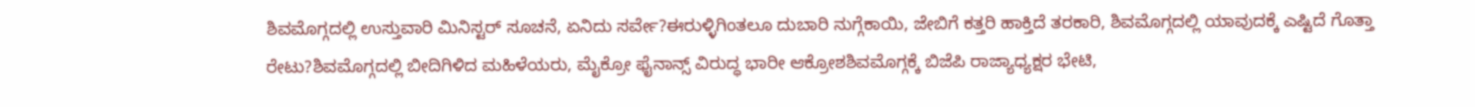ಶಿವಮೊಗ್ಗದಲ್ಲಿ ಉಸ್ತುವಾರಿ ಮಿನಿಸ್ಟರ್ ಸೂಚನೆ, ಏನಿದು ಸರ್ವೇ?ಈರುಳ್ಳಿಗಿಂತಲೂ ದುಬಾರಿ ನುಗ್ಗೆಕಾಯಿ, ಜೇಬಿಗೆ ಕತ್ತರಿ ಹಾಕ್ತಿದೆ ತರಕಾರಿ, ಶಿವಮೊಗ್ಗದಲ್ಲಿ ಯಾವುದಕ್ಕೆ ಎಷ್ಟಿದೆ ಗೊತ್ತಾ ರೇಟು?ಶಿವಮೊಗ್ಗದಲ್ಲಿ ಬೀದಿಗಿಳಿದ ಮಹಿಳೆಯರು, ಮೈಕ್ರೋ ಫೈನಾನ್ಸ್ ವಿರುದ್ಧ ಭಾರೀ ಆಕ್ರೋಶಶಿವಮೊಗ್ಗಕ್ಕೆ ಬಿಜೆಪಿ ರಾಜ್ಯಾಧ್ಯಕ್ಷರ ಭೇಟಿ,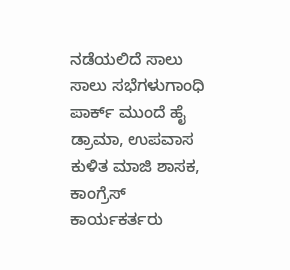ನಡೆಯಲಿದೆ ಸಾಲು ಸಾಲು ಸಭೆಗಳುಗಾಂಧಿ ಪಾರ್ಕ್ ಮುಂದೆ ಹೈ ಡ್ರಾಮಾ, ಉಪವಾಸ ಕುಳಿತ ಮಾಜಿ ಶಾಸಕ, ಕಾಂಗ್ರೆಸ್ ಕಾರ್ಯಕರ್ತರು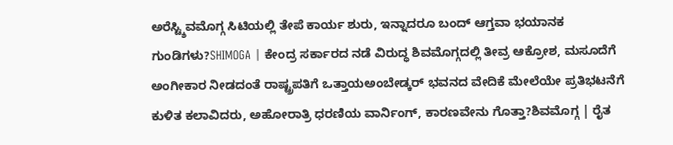ಅರೆಸ್ಟ್ಶಿವಮೊಗ್ಗ ಸಿಟಿಯಲ್ಲಿ ತೇಪೆ ಕಾರ್ಯ ಶುರು, ಇನ್ನಾದರೂ ಬಂದ್ ಆಗ್ತವಾ ಭಯಾನಕ ಗುಂಡಿಗಳು?SHIMOGA | ಕೇಂದ್ರ ಸರ್ಕಾರದ ನಡೆ ವಿರುದ್ಧ ಶಿವಮೊಗ್ಗದಲ್ಲಿ ತೀವ್ರ ಆಕ್ರೋಶ, ಮಸೂದೆಗೆ ಅಂಗೀಕಾರ ನೀಡದಂತೆ ರಾಷ್ಟ್ರಪತಿಗೆ ಒತ್ತಾಯಅಂಬೇಡ್ಕರ್ ಭವನದ ವೇದಿಕೆ ಮೇಲೆಯೇ ಪ್ರತಿಭಟನೆಗೆ ಕುಳಿತ ಕಲಾವಿದರು, ಅಹೋರಾತ್ರಿ ಧರಣಿಯ ವಾರ್ನಿಂಗ್, ಕಾರಣವೇನು ಗೊತ್ತಾ?ಶಿವಮೊಗ್ಗ | ರೈತ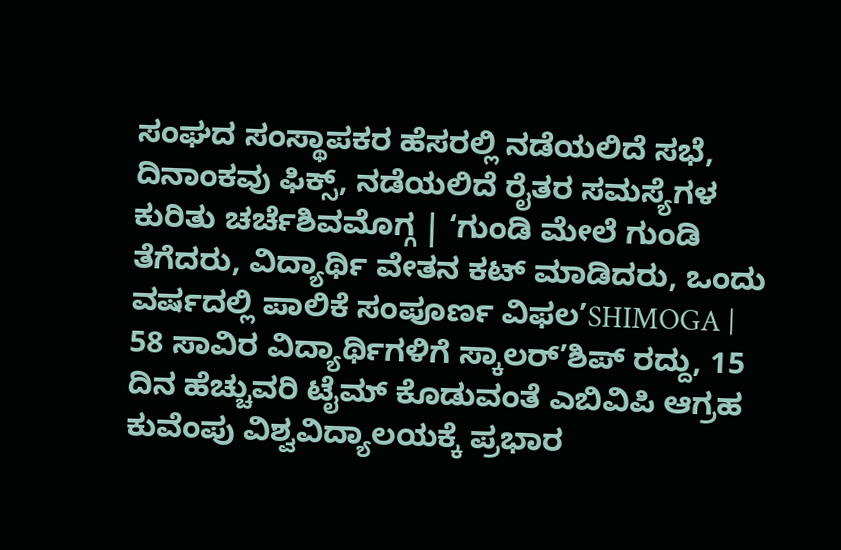ಸಂಘದ ಸಂಸ್ಥಾಪಕರ ಹೆಸರಲ್ಲಿ ನಡೆಯಲಿದೆ ಸಭೆ, ದಿನಾಂಕವು ಫಿಕ್ಸ್, ನಡೆಯಲಿದೆ ರೈತರ ಸಮಸ್ಯೆಗಳ ಕುರಿತು ಚರ್ಚೆಶಿವಮೊಗ್ಗ | ‘ಗುಂಡಿ ಮೇಲೆ ಗುಂಡಿ ತೆಗೆದರು, ವಿದ್ಯಾರ್ಥಿ ವೇತನ ಕಟ್ ಮಾಡಿದರು, ಒಂದು ವರ್ಷದಲ್ಲಿ ಪಾಲಿಕೆ ಸಂಪೂರ್ಣ ವಿಫಲ’SHIMOGA | 58 ಸಾವಿರ ವಿದ್ಯಾರ್ಥಿಗಳಿಗೆ ಸ್ಕಾಲರ್’ಶಿಪ್ ರದ್ದು, 15 ದಿನ ಹೆಚ್ಚುವರಿ ಟೈಮ್ ಕೊಡುವಂತೆ ಎಬಿವಿಪಿ ಆಗ್ರಹ ಕುವೆಂಪು ವಿಶ್ವವಿದ್ಯಾಲಯಕ್ಕೆ ಪ್ರಭಾರ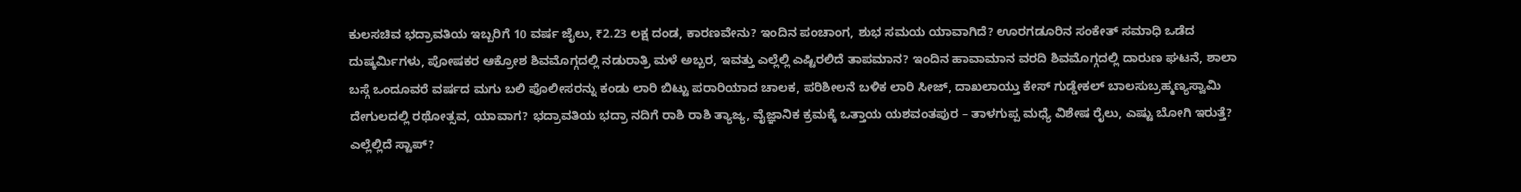ಕುಲಸಚಿವ ಭದ್ರಾವತಿಯ ಇಬ್ಬರಿಗೆ 10 ವರ್ಷ ಜೈಲು, ₹2.23 ಲಕ್ಷ ದಂಡ, ಕಾರಣವೇನು? ಇಂದಿನ ಪಂಚಾಂಗ, ಶುಭ ಸಮಯ ಯಾವಾಗಿದೆ? ಊರಗಡೂರಿನ ಸಂಕೇತ್ ಸಮಾಧಿ ಒಡೆದ ದುಷ್ಕರ್ಮಿಗಳು, ಪೋಷಕರ ಆಕ್ರೋಶ ಶಿವಮೊಗ್ಗದಲ್ಲಿ ನಡುರಾತ್ರಿ ಮಳೆ ಅಬ್ಬರ, ಇವತ್ತು ಎಲ್ಲೆಲ್ಲಿ ಎಷ್ಟಿರಲಿದೆ ತಾಪಮಾನ? ಇಂದಿನ ಹಾವಾಮಾನ ವರದಿ ಶಿವಮೊಗ್ಗದಲ್ಲಿ ದಾರುಣ ಘಟನೆ, ಶಾಲಾ ಬಸ್ಗೆ ಒಂದೂವರೆ ವರ್ಷದ ಮಗು ಬಲಿ ಪೊಲೀಸರನ್ನು ಕಂಡು ಲಾರಿ ಬಿಟ್ಟು ಪರಾರಿಯಾದ ಚಾಲಕ, ಪರಿಶೀಲನೆ ಬಳಿಕ ಲಾರಿ ಸೀಜ್, ದಾಖಲಾಯ್ತು ಕೇಸ್ ಗುಡ್ಡೇಕಲ್ ಬಾಲಸುಬ್ರಹ್ಮಣ್ಯಸ್ವಾಮಿ ದೇಗುಲದಲ್ಲಿ ರಥೋತ್ಸವ, ಯಾವಾಗ? ಭದ್ರಾವತಿಯ ಭದ್ರಾ ನದಿಗೆ ರಾಶಿ ರಾಶಿ ತ್ಯಾಜ್ಯ, ವೈಜ್ಞಾನಿಕ ಕ್ರಮಕ್ಕೆ ಒತ್ತಾಯ ಯಶವಂತಪುರ – ತಾಳಗುಪ್ಪ ಮಧ್ಯೆ ವಿಶೇಷ ರೈಲು, ಎಷ್ಟು ಬೋಗಿ ಇರುತ್ತೆ? ಎಲ್ಲೆಲ್ಲಿದೆ ಸ್ಟಾಪ್?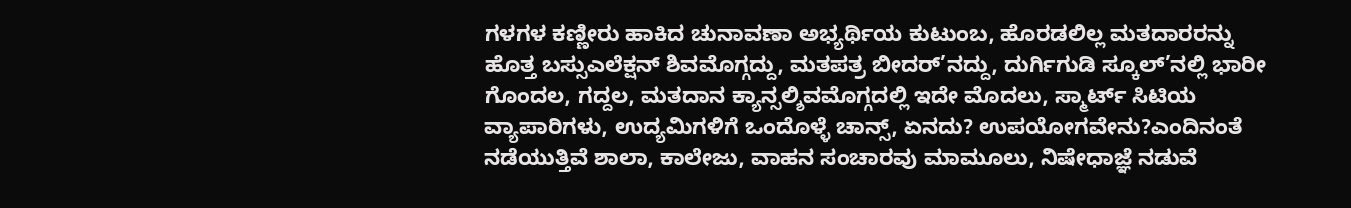ಗಳಗಳ ಕಣ್ಣೀರು ಹಾಕಿದ ಚುನಾವಣಾ ಅಭ್ಯರ್ಥಿಯ ಕುಟುಂಬ, ಹೊರಡಲಿಲ್ಲ ಮತದಾರರನ್ನು ಹೊತ್ತ ಬಸ್ಸುಎಲೆಕ್ಷನ್ ಶಿವಮೊಗ್ಗದ್ದು, ಮತಪತ್ರ ಬೀದರ್’ನದ್ದು, ದುರ್ಗಿಗುಡಿ ಸ್ಕೂಲ್’ನಲ್ಲಿ ಭಾರೀ ಗೊಂದಲ, ಗದ್ದಲ, ಮತದಾನ ಕ್ಯಾನ್ಸಲ್ಶಿವಮೊಗ್ಗದಲ್ಲಿ ಇದೇ ಮೊದಲು, ಸ್ಮಾರ್ಟ್ ಸಿಟಿಯ ವ್ಯಾಪಾರಿಗಳು, ಉದ್ಯಮಿಗಳಿಗೆ ಒಂದೊಳ್ಳೆ ಚಾನ್ಸ್, ಏನದು? ಉಪಯೋಗವೇನು?ಎಂದಿನಂತೆ ನಡೆಯುತ್ತಿವೆ ಶಾಲಾ, ಕಾಲೇಜು, ವಾಹನ ಸಂಚಾರವು ಮಾಮೂಲು, ನಿಷೇಧಾಜ್ಞೆ ನಡುವೆ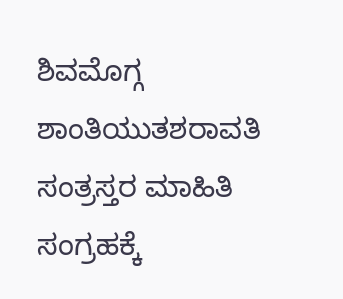ಶಿವಮೊಗ್ಗ ಶಾಂತಿಯುತಶರಾವತಿ ಸಂತ್ರಸ್ತರ ಮಾಹಿತಿ ಸಂಗ್ರಹಕ್ಕೆ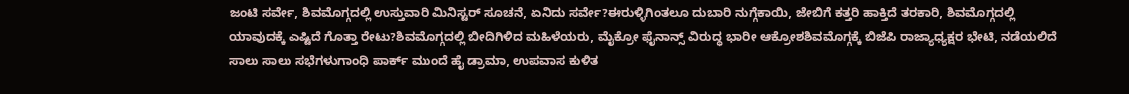ಜಂಟಿ ಸರ್ವೇ, ಶಿವಮೊಗ್ಗದಲ್ಲಿ ಉಸ್ತುವಾರಿ ಮಿನಿಸ್ಟರ್ ಸೂಚನೆ, ಏನಿದು ಸರ್ವೇ?ಈರುಳ್ಳಿಗಿಂತಲೂ ದುಬಾರಿ ನುಗ್ಗೆಕಾಯಿ, ಜೇಬಿಗೆ ಕತ್ತರಿ ಹಾಕ್ತಿದೆ ತರಕಾರಿ, ಶಿವಮೊಗ್ಗದಲ್ಲಿ ಯಾವುದಕ್ಕೆ ಎಷ್ಟಿದೆ ಗೊತ್ತಾ ರೇಟು?ಶಿವಮೊಗ್ಗದಲ್ಲಿ ಬೀದಿಗಿಳಿದ ಮಹಿಳೆಯರು, ಮೈಕ್ರೋ ಫೈನಾನ್ಸ್ ವಿರುದ್ಧ ಭಾರೀ ಆಕ್ರೋಶಶಿವಮೊಗ್ಗಕ್ಕೆ ಬಿಜೆಪಿ ರಾಜ್ಯಾಧ್ಯಕ್ಷರ ಭೇಟಿ, ನಡೆಯಲಿದೆ ಸಾಲು ಸಾಲು ಸಭೆಗಳುಗಾಂಧಿ ಪಾರ್ಕ್ ಮುಂದೆ ಹೈ ಡ್ರಾಮಾ, ಉಪವಾಸ ಕುಳಿತ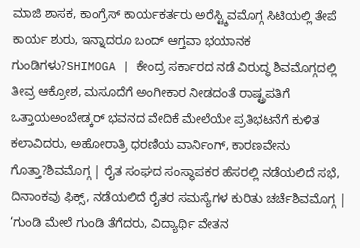ಮಾಜಿ ಶಾಸಕ, ಕಾಂಗ್ರೆಸ್ ಕಾರ್ಯಕರ್ತರು ಅರೆಸ್ಟ್ಶಿವಮೊಗ್ಗ ಸಿಟಿಯಲ್ಲಿ ತೇಪೆ ಕಾರ್ಯ ಶುರು, ಇನ್ನಾದರೂ ಬಂದ್ ಆಗ್ತವಾ ಭಯಾನಕ ಗುಂಡಿಗಳು?SHIMOGA | ಕೇಂದ್ರ ಸರ್ಕಾರದ ನಡೆ ವಿರುದ್ಧ ಶಿವಮೊಗ್ಗದಲ್ಲಿ ತೀವ್ರ ಆಕ್ರೋಶ, ಮಸೂದೆಗೆ ಅಂಗೀಕಾರ ನೀಡದಂತೆ ರಾಷ್ಟ್ರಪತಿಗೆ ಒತ್ತಾಯಅಂಬೇಡ್ಕರ್ ಭವನದ ವೇದಿಕೆ ಮೇಲೆಯೇ ಪ್ರತಿಭಟನೆಗೆ ಕುಳಿತ ಕಲಾವಿದರು, ಅಹೋರಾತ್ರಿ ಧರಣಿಯ ವಾರ್ನಿಂಗ್, ಕಾರಣವೇನು ಗೊತ್ತಾ?ಶಿವಮೊಗ್ಗ | ರೈತ ಸಂಘದ ಸಂಸ್ಥಾಪಕರ ಹೆಸರಲ್ಲಿ ನಡೆಯಲಿದೆ ಸಭೆ, ದಿನಾಂಕವು ಫಿಕ್ಸ್, ನಡೆಯಲಿದೆ ರೈತರ ಸಮಸ್ಯೆಗಳ ಕುರಿತು ಚರ್ಚೆಶಿವಮೊಗ್ಗ | ‘ಗುಂಡಿ ಮೇಲೆ ಗುಂಡಿ ತೆಗೆದರು, ವಿದ್ಯಾರ್ಥಿ ವೇತನ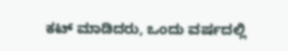ಕಟ್ ಮಾಡಿದರು, ಒಂದು ವರ್ಷದಲ್ಲಿ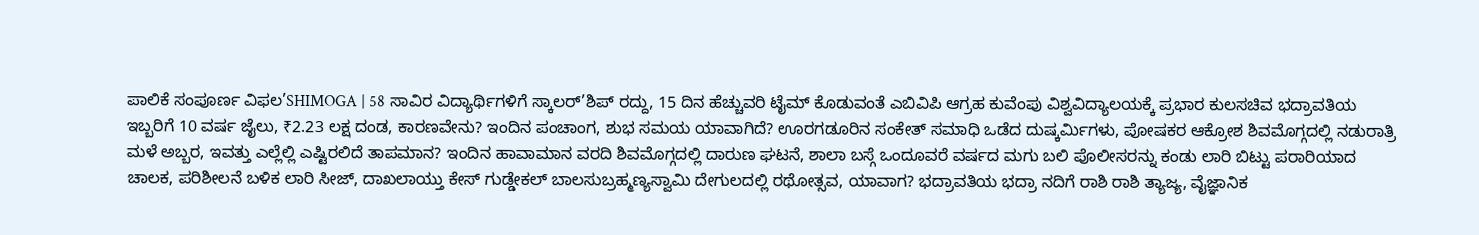ಪಾಲಿಕೆ ಸಂಪೂರ್ಣ ವಿಫಲ’SHIMOGA | 58 ಸಾವಿರ ವಿದ್ಯಾರ್ಥಿಗಳಿಗೆ ಸ್ಕಾಲರ್’ಶಿಪ್ ರದ್ದು, 15 ದಿನ ಹೆಚ್ಚುವರಿ ಟೈಮ್ ಕೊಡುವಂತೆ ಎಬಿವಿಪಿ ಆಗ್ರಹ ಕುವೆಂಪು ವಿಶ್ವವಿದ್ಯಾಲಯಕ್ಕೆ ಪ್ರಭಾರ ಕುಲಸಚಿವ ಭದ್ರಾವತಿಯ ಇಬ್ಬರಿಗೆ 10 ವರ್ಷ ಜೈಲು, ₹2.23 ಲಕ್ಷ ದಂಡ, ಕಾರಣವೇನು? ಇಂದಿನ ಪಂಚಾಂಗ, ಶುಭ ಸಮಯ ಯಾವಾಗಿದೆ? ಊರಗಡೂರಿನ ಸಂಕೇತ್ ಸಮಾಧಿ ಒಡೆದ ದುಷ್ಕರ್ಮಿಗಳು, ಪೋಷಕರ ಆಕ್ರೋಶ ಶಿವಮೊಗ್ಗದಲ್ಲಿ ನಡುರಾತ್ರಿ ಮಳೆ ಅಬ್ಬರ, ಇವತ್ತು ಎಲ್ಲೆಲ್ಲಿ ಎಷ್ಟಿರಲಿದೆ ತಾಪಮಾನ? ಇಂದಿನ ಹಾವಾಮಾನ ವರದಿ ಶಿವಮೊಗ್ಗದಲ್ಲಿ ದಾರುಣ ಘಟನೆ, ಶಾಲಾ ಬಸ್ಗೆ ಒಂದೂವರೆ ವರ್ಷದ ಮಗು ಬಲಿ ಪೊಲೀಸರನ್ನು ಕಂಡು ಲಾರಿ ಬಿಟ್ಟು ಪರಾರಿಯಾದ ಚಾಲಕ, ಪರಿಶೀಲನೆ ಬಳಿಕ ಲಾರಿ ಸೀಜ್, ದಾಖಲಾಯ್ತು ಕೇಸ್ ಗುಡ್ಡೇಕಲ್ ಬಾಲಸುಬ್ರಹ್ಮಣ್ಯಸ್ವಾಮಿ ದೇಗುಲದಲ್ಲಿ ರಥೋತ್ಸವ, ಯಾವಾಗ? ಭದ್ರಾವತಿಯ ಭದ್ರಾ ನದಿಗೆ ರಾಶಿ ರಾಶಿ ತ್ಯಾಜ್ಯ, ವೈಜ್ಞಾನಿಕ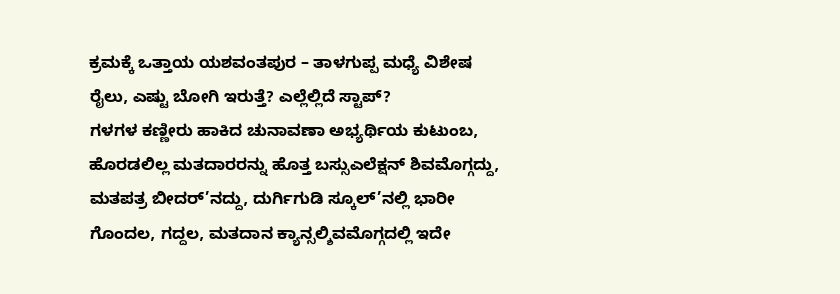ಕ್ರಮಕ್ಕೆ ಒತ್ತಾಯ ಯಶವಂತಪುರ – ತಾಳಗುಪ್ಪ ಮಧ್ಯೆ ವಿಶೇಷ ರೈಲು, ಎಷ್ಟು ಬೋಗಿ ಇರುತ್ತೆ? ಎಲ್ಲೆಲ್ಲಿದೆ ಸ್ಟಾಪ್?
ಗಳಗಳ ಕಣ್ಣೀರು ಹಾಕಿದ ಚುನಾವಣಾ ಅಭ್ಯರ್ಥಿಯ ಕುಟುಂಬ, ಹೊರಡಲಿಲ್ಲ ಮತದಾರರನ್ನು ಹೊತ್ತ ಬಸ್ಸುಎಲೆಕ್ಷನ್ ಶಿವಮೊಗ್ಗದ್ದು, ಮತಪತ್ರ ಬೀದರ್’ನದ್ದು, ದುರ್ಗಿಗುಡಿ ಸ್ಕೂಲ್’ನಲ್ಲಿ ಭಾರೀ ಗೊಂದಲ, ಗದ್ದಲ, ಮತದಾನ ಕ್ಯಾನ್ಸಲ್ಶಿವಮೊಗ್ಗದಲ್ಲಿ ಇದೇ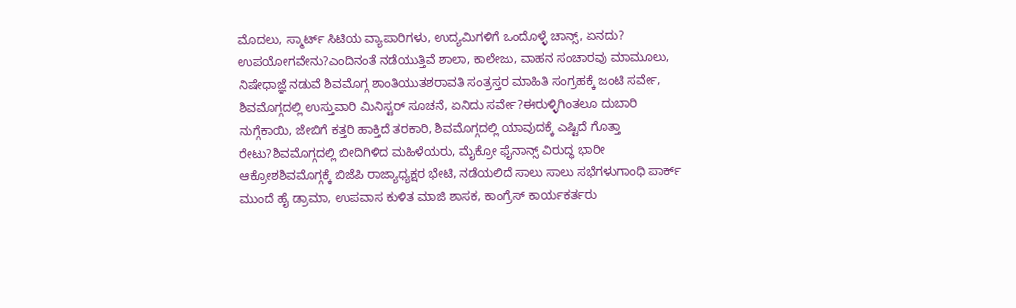ಮೊದಲು, ಸ್ಮಾರ್ಟ್ ಸಿಟಿಯ ವ್ಯಾಪಾರಿಗಳು, ಉದ್ಯಮಿಗಳಿಗೆ ಒಂದೊಳ್ಳೆ ಚಾನ್ಸ್, ಏನದು? ಉಪಯೋಗವೇನು?ಎಂದಿನಂತೆ ನಡೆಯುತ್ತಿವೆ ಶಾಲಾ, ಕಾಲೇಜು, ವಾಹನ ಸಂಚಾರವು ಮಾಮೂಲು, ನಿಷೇಧಾಜ್ಞೆ ನಡುವೆ ಶಿವಮೊಗ್ಗ ಶಾಂತಿಯುತಶರಾವತಿ ಸಂತ್ರಸ್ತರ ಮಾಹಿತಿ ಸಂಗ್ರಹಕ್ಕೆ ಜಂಟಿ ಸರ್ವೇ, ಶಿವಮೊಗ್ಗದಲ್ಲಿ ಉಸ್ತುವಾರಿ ಮಿನಿಸ್ಟರ್ ಸೂಚನೆ, ಏನಿದು ಸರ್ವೇ?ಈರುಳ್ಳಿಗಿಂತಲೂ ದುಬಾರಿ ನುಗ್ಗೆಕಾಯಿ, ಜೇಬಿಗೆ ಕತ್ತರಿ ಹಾಕ್ತಿದೆ ತರಕಾರಿ, ಶಿವಮೊಗ್ಗದಲ್ಲಿ ಯಾವುದಕ್ಕೆ ಎಷ್ಟಿದೆ ಗೊತ್ತಾ ರೇಟು?ಶಿವಮೊಗ್ಗದಲ್ಲಿ ಬೀದಿಗಿಳಿದ ಮಹಿಳೆಯರು, ಮೈಕ್ರೋ ಫೈನಾನ್ಸ್ ವಿರುದ್ಧ ಭಾರೀ ಆಕ್ರೋಶಶಿವಮೊಗ್ಗಕ್ಕೆ ಬಿಜೆಪಿ ರಾಜ್ಯಾಧ್ಯಕ್ಷರ ಭೇಟಿ, ನಡೆಯಲಿದೆ ಸಾಲು ಸಾಲು ಸಭೆಗಳುಗಾಂಧಿ ಪಾರ್ಕ್ ಮುಂದೆ ಹೈ ಡ್ರಾಮಾ, ಉಪವಾಸ ಕುಳಿತ ಮಾಜಿ ಶಾಸಕ, ಕಾಂಗ್ರೆಸ್ ಕಾರ್ಯಕರ್ತರು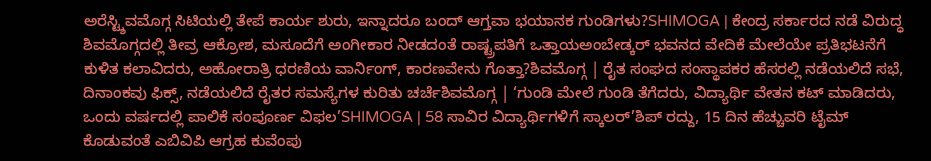ಅರೆಸ್ಟ್ಶಿವಮೊಗ್ಗ ಸಿಟಿಯಲ್ಲಿ ತೇಪೆ ಕಾರ್ಯ ಶುರು, ಇನ್ನಾದರೂ ಬಂದ್ ಆಗ್ತವಾ ಭಯಾನಕ ಗುಂಡಿಗಳು?SHIMOGA | ಕೇಂದ್ರ ಸರ್ಕಾರದ ನಡೆ ವಿರುದ್ಧ ಶಿವಮೊಗ್ಗದಲ್ಲಿ ತೀವ್ರ ಆಕ್ರೋಶ, ಮಸೂದೆಗೆ ಅಂಗೀಕಾರ ನೀಡದಂತೆ ರಾಷ್ಟ್ರಪತಿಗೆ ಒತ್ತಾಯಅಂಬೇಡ್ಕರ್ ಭವನದ ವೇದಿಕೆ ಮೇಲೆಯೇ ಪ್ರತಿಭಟನೆಗೆ ಕುಳಿತ ಕಲಾವಿದರು, ಅಹೋರಾತ್ರಿ ಧರಣಿಯ ವಾರ್ನಿಂಗ್, ಕಾರಣವೇನು ಗೊತ್ತಾ?ಶಿವಮೊಗ್ಗ | ರೈತ ಸಂಘದ ಸಂಸ್ಥಾಪಕರ ಹೆಸರಲ್ಲಿ ನಡೆಯಲಿದೆ ಸಭೆ, ದಿನಾಂಕವು ಫಿಕ್ಸ್, ನಡೆಯಲಿದೆ ರೈತರ ಸಮಸ್ಯೆಗಳ ಕುರಿತು ಚರ್ಚೆಶಿವಮೊಗ್ಗ | ‘ಗುಂಡಿ ಮೇಲೆ ಗುಂಡಿ ತೆಗೆದರು, ವಿದ್ಯಾರ್ಥಿ ವೇತನ ಕಟ್ ಮಾಡಿದರು, ಒಂದು ವರ್ಷದಲ್ಲಿ ಪಾಲಿಕೆ ಸಂಪೂರ್ಣ ವಿಫಲ’SHIMOGA | 58 ಸಾವಿರ ವಿದ್ಯಾರ್ಥಿಗಳಿಗೆ ಸ್ಕಾಲರ್’ಶಿಪ್ ರದ್ದು, 15 ದಿನ ಹೆಚ್ಚುವರಿ ಟೈಮ್ ಕೊಡುವಂತೆ ಎಬಿವಿಪಿ ಆಗ್ರಹ ಕುವೆಂಪು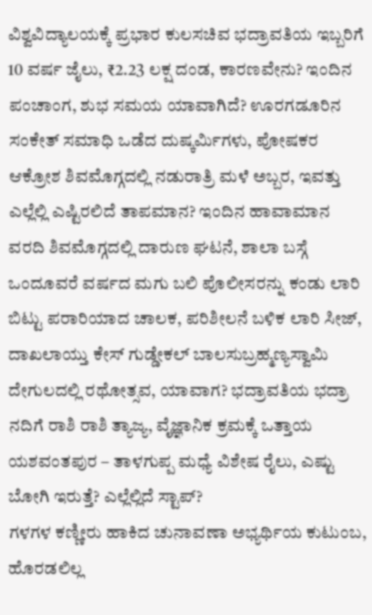ವಿಶ್ವವಿದ್ಯಾಲಯಕ್ಕೆ ಪ್ರಭಾರ ಕುಲಸಚಿವ ಭದ್ರಾವತಿಯ ಇಬ್ಬರಿಗೆ 10 ವರ್ಷ ಜೈಲು, ₹2.23 ಲಕ್ಷ ದಂಡ, ಕಾರಣವೇನು? ಇಂದಿನ ಪಂಚಾಂಗ, ಶುಭ ಸಮಯ ಯಾವಾಗಿದೆ? ಊರಗಡೂರಿನ ಸಂಕೇತ್ ಸಮಾಧಿ ಒಡೆದ ದುಷ್ಕರ್ಮಿಗಳು, ಪೋಷಕರ ಆಕ್ರೋಶ ಶಿವಮೊಗ್ಗದಲ್ಲಿ ನಡುರಾತ್ರಿ ಮಳೆ ಅಬ್ಬರ, ಇವತ್ತು ಎಲ್ಲೆಲ್ಲಿ ಎಷ್ಟಿರಲಿದೆ ತಾಪಮಾನ? ಇಂದಿನ ಹಾವಾಮಾನ ವರದಿ ಶಿವಮೊಗ್ಗದಲ್ಲಿ ದಾರುಣ ಘಟನೆ, ಶಾಲಾ ಬಸ್ಗೆ ಒಂದೂವರೆ ವರ್ಷದ ಮಗು ಬಲಿ ಪೊಲೀಸರನ್ನು ಕಂಡು ಲಾರಿ ಬಿಟ್ಟು ಪರಾರಿಯಾದ ಚಾಲಕ, ಪರಿಶೀಲನೆ ಬಳಿಕ ಲಾರಿ ಸೀಜ್, ದಾಖಲಾಯ್ತು ಕೇಸ್ ಗುಡ್ಡೇಕಲ್ ಬಾಲಸುಬ್ರಹ್ಮಣ್ಯಸ್ವಾಮಿ ದೇಗುಲದಲ್ಲಿ ರಥೋತ್ಸವ, ಯಾವಾಗ? ಭದ್ರಾವತಿಯ ಭದ್ರಾ ನದಿಗೆ ರಾಶಿ ರಾಶಿ ತ್ಯಾಜ್ಯ, ವೈಜ್ಞಾನಿಕ ಕ್ರಮಕ್ಕೆ ಒತ್ತಾಯ ಯಶವಂತಪುರ – ತಾಳಗುಪ್ಪ ಮಧ್ಯೆ ವಿಶೇಷ ರೈಲು, ಎಷ್ಟು ಬೋಗಿ ಇರುತ್ತೆ? ಎಲ್ಲೆಲ್ಲಿದೆ ಸ್ಟಾಪ್?
ಗಳಗಳ ಕಣ್ಣೀರು ಹಾಕಿದ ಚುನಾವಣಾ ಅಭ್ಯರ್ಥಿಯ ಕುಟುಂಬ, ಹೊರಡಲಿಲ್ಲ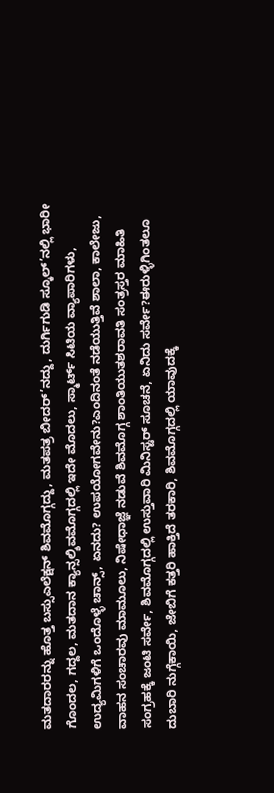ಮತದಾರರನ್ನು ಹೊತ್ತ ಬಸ್ಸುಎಲೆಕ್ಷನ್ ಶಿವಮೊಗ್ಗದ್ದು, ಮತಪತ್ರ ಬೀದರ್’ನದ್ದು, ದುರ್ಗಿಗುಡಿ ಸ್ಕೂಲ್’ನಲ್ಲಿ ಭಾರೀ ಗೊಂದಲ, ಗದ್ದಲ, ಮತದಾನ ಕ್ಯಾನ್ಸಲ್ಶಿವಮೊಗ್ಗದಲ್ಲಿ ಇದೇ ಮೊದಲು, ಸ್ಮಾರ್ಟ್ ಸಿಟಿಯ ವ್ಯಾಪಾರಿಗಳು, ಉದ್ಯಮಿಗಳಿಗೆ ಒಂದೊಳ್ಳೆ ಚಾನ್ಸ್, ಏನದು? ಉಪಯೋಗವೇನು?ಎಂದಿನಂತೆ ನಡೆಯುತ್ತಿವೆ ಶಾಲಾ, ಕಾಲೇಜು, ವಾಹನ ಸಂಚಾರವು ಮಾಮೂಲು, ನಿಷೇಧಾಜ್ಞೆ ನಡುವೆ ಶಿವಮೊಗ್ಗ ಶಾಂತಿಯುತಶರಾವತಿ ಸಂತ್ರಸ್ತರ ಮಾಹಿತಿ ಸಂಗ್ರಹಕ್ಕೆ ಜಂಟಿ ಸರ್ವೇ, ಶಿವಮೊಗ್ಗದಲ್ಲಿ ಉಸ್ತುವಾರಿ ಮಿನಿಸ್ಟರ್ ಸೂಚನೆ, ಏನಿದು ಸರ್ವೇ?ಈರುಳ್ಳಿಗಿಂತಲೂ ದುಬಾರಿ ನುಗ್ಗೆಕಾಯಿ, ಜೇಬಿಗೆ ಕತ್ತರಿ ಹಾಕ್ತಿದೆ ತರಕಾರಿ, ಶಿವಮೊಗ್ಗದಲ್ಲಿ ಯಾವುದಕ್ಕೆ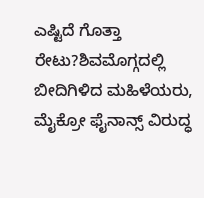ಎಷ್ಟಿದೆ ಗೊತ್ತಾ ರೇಟು?ಶಿವಮೊಗ್ಗದಲ್ಲಿ ಬೀದಿಗಿಳಿದ ಮಹಿಳೆಯರು, ಮೈಕ್ರೋ ಫೈನಾನ್ಸ್ ವಿರುದ್ಧ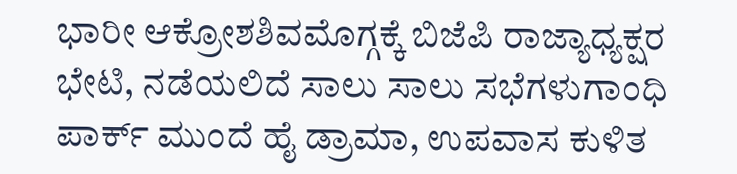ಭಾರೀ ಆಕ್ರೋಶಶಿವಮೊಗ್ಗಕ್ಕೆ ಬಿಜೆಪಿ ರಾಜ್ಯಾಧ್ಯಕ್ಷರ ಭೇಟಿ, ನಡೆಯಲಿದೆ ಸಾಲು ಸಾಲು ಸಭೆಗಳುಗಾಂಧಿ ಪಾರ್ಕ್ ಮುಂದೆ ಹೈ ಡ್ರಾಮಾ, ಉಪವಾಸ ಕುಳಿತ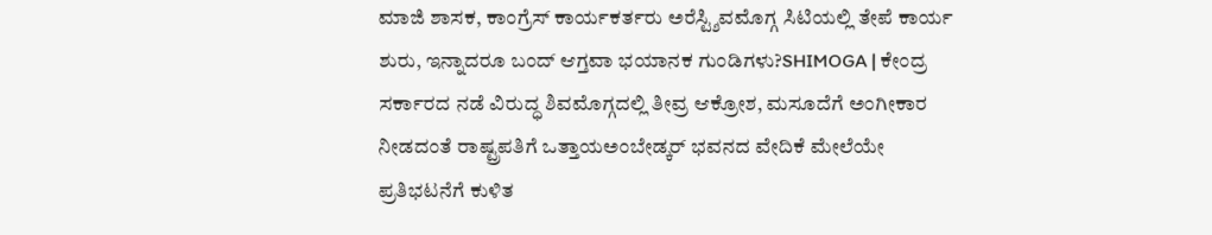ಮಾಜಿ ಶಾಸಕ, ಕಾಂಗ್ರೆಸ್ ಕಾರ್ಯಕರ್ತರು ಅರೆಸ್ಟ್ಶಿವಮೊಗ್ಗ ಸಿಟಿಯಲ್ಲಿ ತೇಪೆ ಕಾರ್ಯ ಶುರು, ಇನ್ನಾದರೂ ಬಂದ್ ಆಗ್ತವಾ ಭಯಾನಕ ಗುಂಡಿಗಳು?SHIMOGA | ಕೇಂದ್ರ ಸರ್ಕಾರದ ನಡೆ ವಿರುದ್ಧ ಶಿವಮೊಗ್ಗದಲ್ಲಿ ತೀವ್ರ ಆಕ್ರೋಶ, ಮಸೂದೆಗೆ ಅಂಗೀಕಾರ ನೀಡದಂತೆ ರಾಷ್ಟ್ರಪತಿಗೆ ಒತ್ತಾಯಅಂಬೇಡ್ಕರ್ ಭವನದ ವೇದಿಕೆ ಮೇಲೆಯೇ ಪ್ರತಿಭಟನೆಗೆ ಕುಳಿತ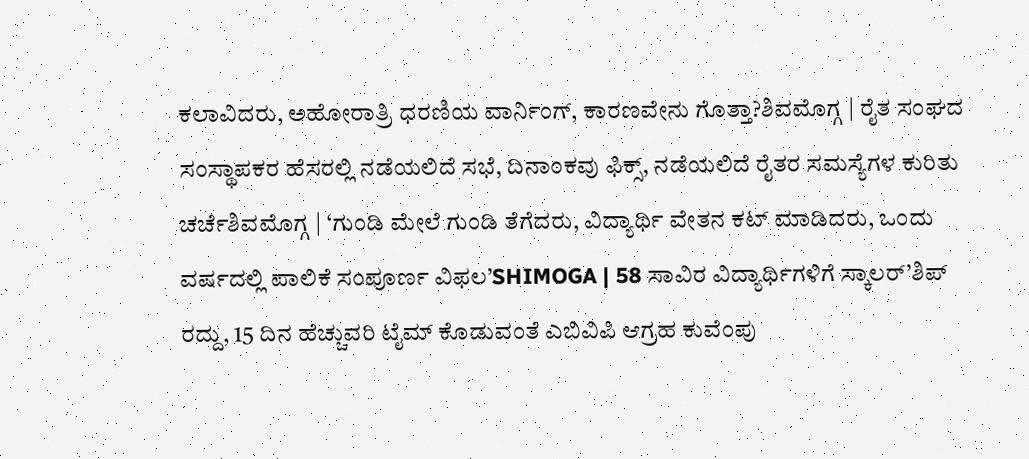ಕಲಾವಿದರು, ಅಹೋರಾತ್ರಿ ಧರಣಿಯ ವಾರ್ನಿಂಗ್, ಕಾರಣವೇನು ಗೊತ್ತಾ?ಶಿವಮೊಗ್ಗ | ರೈತ ಸಂಘದ ಸಂಸ್ಥಾಪಕರ ಹೆಸರಲ್ಲಿ ನಡೆಯಲಿದೆ ಸಭೆ, ದಿನಾಂಕವು ಫಿಕ್ಸ್, ನಡೆಯಲಿದೆ ರೈತರ ಸಮಸ್ಯೆಗಳ ಕುರಿತು ಚರ್ಚೆಶಿವಮೊಗ್ಗ | ‘ಗುಂಡಿ ಮೇಲೆ ಗುಂಡಿ ತೆಗೆದರು, ವಿದ್ಯಾರ್ಥಿ ವೇತನ ಕಟ್ ಮಾಡಿದರು, ಒಂದು ವರ್ಷದಲ್ಲಿ ಪಾಲಿಕೆ ಸಂಪೂರ್ಣ ವಿಫಲ’SHIMOGA | 58 ಸಾವಿರ ವಿದ್ಯಾರ್ಥಿಗಳಿಗೆ ಸ್ಕಾಲರ್’ಶಿಪ್ ರದ್ದು, 15 ದಿನ ಹೆಚ್ಚುವರಿ ಟೈಮ್ ಕೊಡುವಂತೆ ಎಬಿವಿಪಿ ಆಗ್ರಹ ಕುವೆಂಪು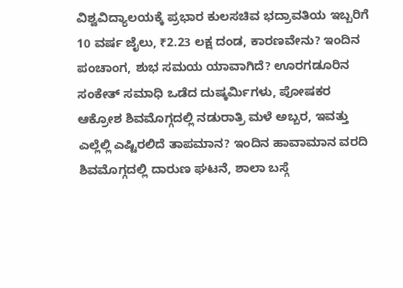ವಿಶ್ವವಿದ್ಯಾಲಯಕ್ಕೆ ಪ್ರಭಾರ ಕುಲಸಚಿವ ಭದ್ರಾವತಿಯ ಇಬ್ಬರಿಗೆ 10 ವರ್ಷ ಜೈಲು, ₹2.23 ಲಕ್ಷ ದಂಡ, ಕಾರಣವೇನು? ಇಂದಿನ ಪಂಚಾಂಗ, ಶುಭ ಸಮಯ ಯಾವಾಗಿದೆ? ಊರಗಡೂರಿನ ಸಂಕೇತ್ ಸಮಾಧಿ ಒಡೆದ ದುಷ್ಕರ್ಮಿಗಳು, ಪೋಷಕರ ಆಕ್ರೋಶ ಶಿವಮೊಗ್ಗದಲ್ಲಿ ನಡುರಾತ್ರಿ ಮಳೆ ಅಬ್ಬರ, ಇವತ್ತು ಎಲ್ಲೆಲ್ಲಿ ಎಷ್ಟಿರಲಿದೆ ತಾಪಮಾನ? ಇಂದಿನ ಹಾವಾಮಾನ ವರದಿ ಶಿವಮೊಗ್ಗದಲ್ಲಿ ದಾರುಣ ಘಟನೆ, ಶಾಲಾ ಬಸ್ಗೆ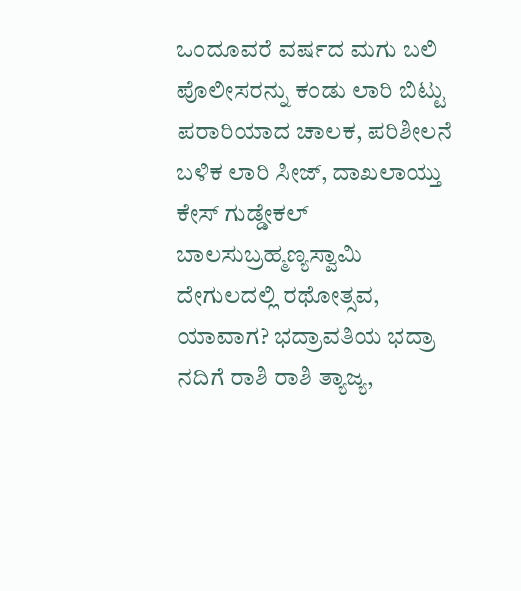ಒಂದೂವರೆ ವರ್ಷದ ಮಗು ಬಲಿ ಪೊಲೀಸರನ್ನು ಕಂಡು ಲಾರಿ ಬಿಟ್ಟು ಪರಾರಿಯಾದ ಚಾಲಕ, ಪರಿಶೀಲನೆ ಬಳಿಕ ಲಾರಿ ಸೀಜ್, ದಾಖಲಾಯ್ತು ಕೇಸ್ ಗುಡ್ಡೇಕಲ್ ಬಾಲಸುಬ್ರಹ್ಮಣ್ಯಸ್ವಾಮಿ ದೇಗುಲದಲ್ಲಿ ರಥೋತ್ಸವ, ಯಾವಾಗ? ಭದ್ರಾವತಿಯ ಭದ್ರಾ ನದಿಗೆ ರಾಶಿ ರಾಶಿ ತ್ಯಾಜ್ಯ,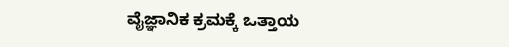ವೈಜ್ಞಾನಿಕ ಕ್ರಮಕ್ಕೆ ಒತ್ತಾಯ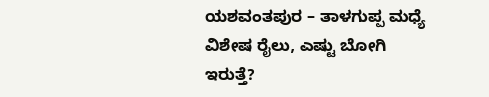ಯಶವಂತಪುರ – ತಾಳಗುಪ್ಪ ಮಧ್ಯೆ ವಿಶೇಷ ರೈಲು, ಎಷ್ಟು ಬೋಗಿ ಇರುತ್ತೆ?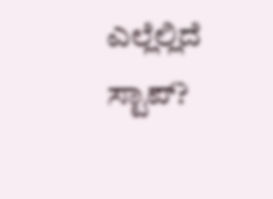ಎಲ್ಲೆಲ್ಲಿದೆ ಸ್ಟಾಪ್?